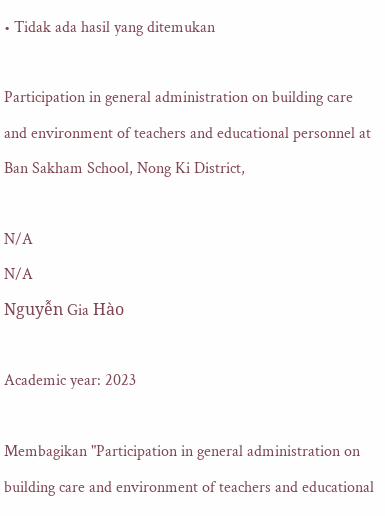• Tidak ada hasil yang ditemukan

Participation in general administration on building care and environment of teachers and educational personnel at Ban Sakham School, Nong Ki District,

N/A
N/A
Nguyễn Gia Hào

Academic year: 2023

Membagikan "Participation in general administration on building care and environment of teachers and educational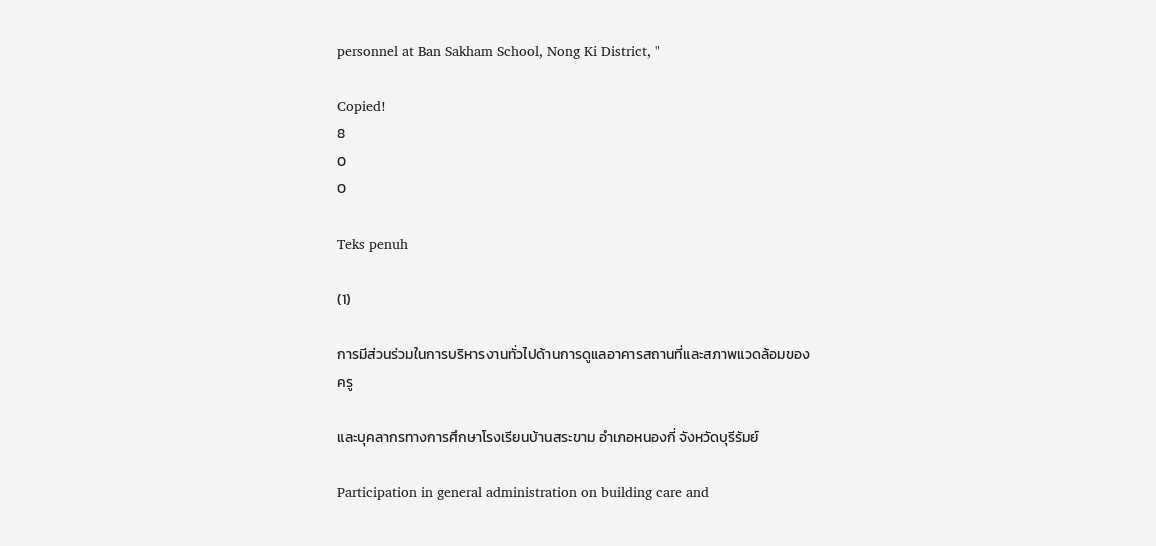personnel at Ban Sakham School, Nong Ki District, "

Copied!
8
0
0

Teks penuh

(1)

การมีส่วนร่วมในการบริหารงานทั่วไปด้านการดูแลอาคารสถานที่และสภาพแวดล้อมของครู

และบุคลากรทางการศึกษาโรงเรียนบ้านสระขาม อำเภอหนองกี่ จังหวัดบุรีรัมย์

Participation in general administration on building care and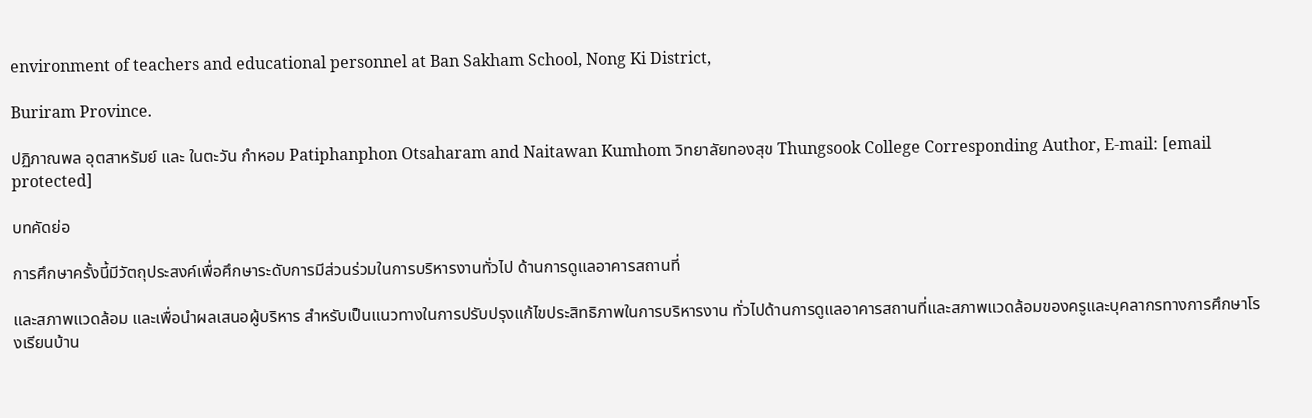environment of teachers and educational personnel at Ban Sakham School, Nong Ki District,

Buriram Province.

ปฏิภาณพล อุตสาหรัมย์ และ ในตะวัน กำหอม Patiphanphon Otsaharam and Naitawan Kumhom วิทยาลัยทองสุข Thungsook College Corresponding Author, E-mail: [email protected]

บทคัดย่อ

การศึกษาครั้งนี้มีวัตถุประสงค์เพื่อศึกษาระดับการมีส่วนร่วมในการบริหารงานทั่วไป ด้านการดูแลอาคารสถานที่

และสภาพแวดล้อม และเพื่อนำผลเสนอผู้บริหาร สำหรับเป็นแนวทางในการปรับปรุงแก้ไขประสิทธิภาพในการบริหารงาน ทั่วไปด้านการดูแลอาคารสถานที่และสภาพแวดล้อมของครูและบุคลากรทางการศึกษาโรงเรียนบ้าน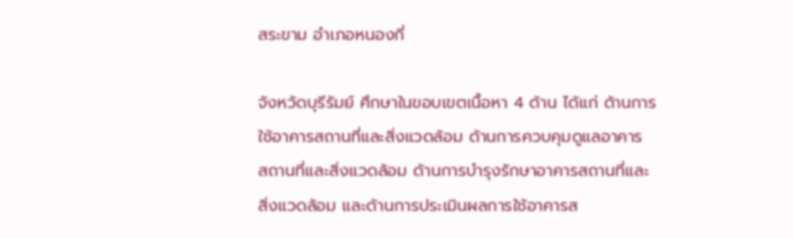สระขาม อำเภอหนองกี่

จังหวัดบุรีรัมย์ ศึกษาในขอบเขตเนื้อหา 4 ด้าน ได้แก่ ด้านการใช้อาคารสถานที่และสิ่งแวดล้อม ด้านการควบคุมดูแลอาคาร สถานที่และสิ่งแวดล้อม ด้านการบำรุงรักษาอาคารสถานที่และสิ่งแวดล้อม และด้านการประเมินผลการใช้อาคารส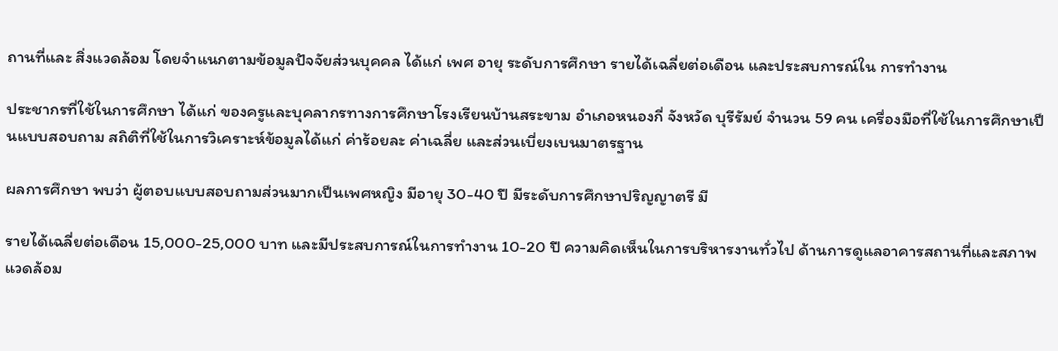ถานที่และ สิ่งแวดล้อม โดยจำแนกตามข้อมูลปัจจัยส่วนบุคคล ได้แก่ เพศ อายุ ระดับการศึกษา รายได้เฉลี่ยต่อเดือน และประสบการณ์ใน การทำงาน

ประชากรที่ใช้ในการศึกษา ได้แก่ ของครูและบุคลากรทางการศึกษาโรงเรียนบ้านสระขาม อำเภอหนองกี่ จังหวัด บุรีรัมย์ จำนวน 59 คน เครื่องมือที่ใช้ในการศึกษาเป็นแบบสอบถาม สถิติที่ใช้ในการวิเคราะห์ข้อมูลได้แก่ ค่าร้อยละ ค่าเฉลี่ย และส่วนเบี่ยงเบนมาตรฐาน

ผลการศึกษา พบว่า ผู้ตอบแบบสอบถามส่วนมากเป็นเพศหญิง มีอายุ 30-40 ปี มีระดับการศึกษาปริญญาตรี มี

รายได้เฉลี่ยต่อเดือน 15,000-25,000 บาท และมีประสบการณ์ในการทำงาน 10-20 ปี ความคิดเห็นในการบริหารงานทั่วไป ด้านการดูแลอาคารสถานที่และสภาพแวดล้อม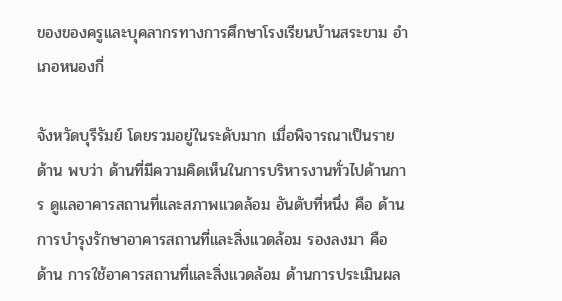ของของครูและบุคลากรทางการศึกษาโรงเรียนบ้านสระขาม อำเภอหนองกี่

จังหวัดบุรีรัมย์ โดยรวมอยู่ในระดับมาก เมื่อพิจารณาเป็นรายด้าน พบว่า ด้านที่มีความคิดเห็นในการบริหารงานทั่วไปด้านการ ดูแลอาคารสถานที่และสภาพแวดล้อม อันดับที่หนึ่ง คือ ด้านการบำรุงรักษาอาคารสถานที่และสิ่งแวดล้อม รองลงมา คือ ด้าน การใช้อาคารสถานที่และสิ่งแวดล้อม ด้านการประเมินผล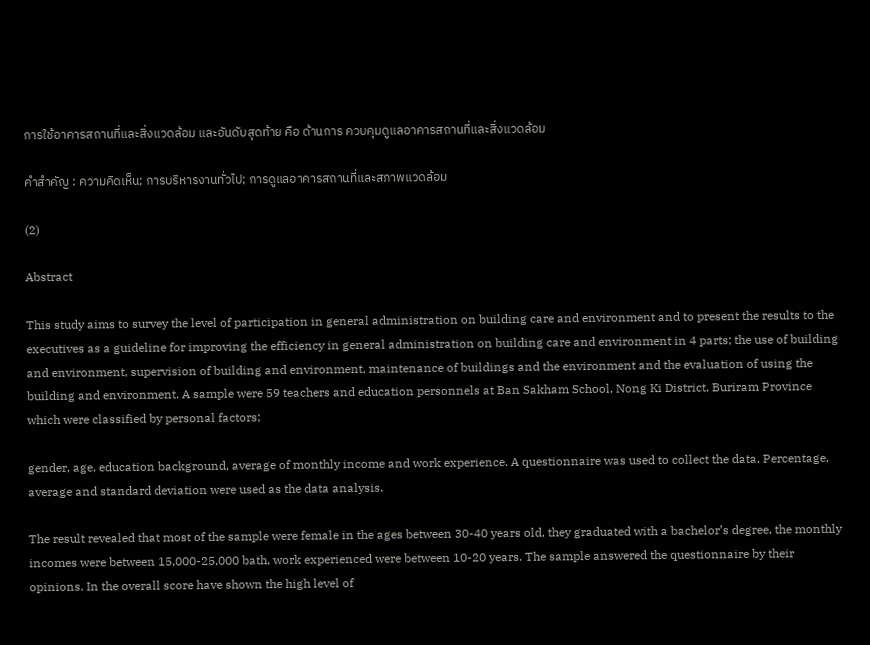การใช้อาคารสถานที่และสิ่งแวดล้อม และอันดับสุดท้าย คือ ด้านการ ควบคุมดูแลอาคารสถานที่และสิ่งแวดล้อม

คำสำคัญ : ความคิดเห็น; การบริหารงานทั่วไป; การดูแลอาคารสถานที่และสภาพแวดล้อม

(2)

Abstract

This study aims to survey the level of participation in general administration on building care and environment and to present the results to the executives as a guideline for improving the efficiency in general administration on building care and environment in 4 parts; the use of building and environment, supervision of building and environment, maintenance of buildings and the environment and the evaluation of using the building and environment. A sample were 59 teachers and education personnels at Ban Sakham School, Nong Ki District, Buriram Province which were classified by personal factors;

gender, age, education background, average of monthly income and work experience. A questionnaire was used to collect the data. Percentage, average and standard deviation were used as the data analysis.

The result revealed that most of the sample were female in the ages between 30-40 years old, they graduated with a bachelor’s degree, the monthly incomes were between 15,000-25,000 bath, work experienced were between 10-20 years. The sample answered the questionnaire by their opinions. In the overall score have shown the high level of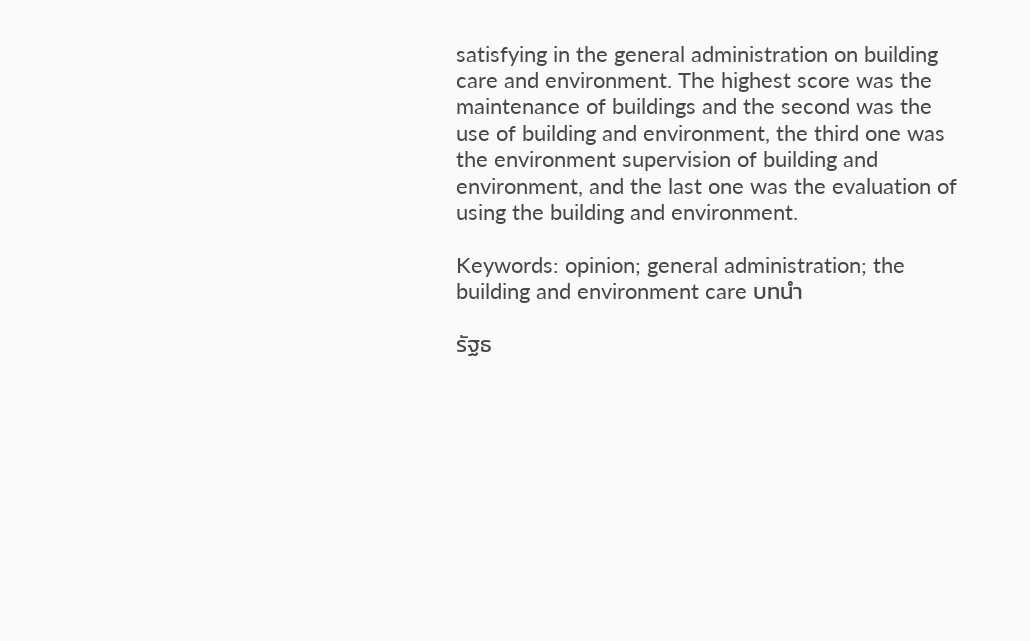satisfying in the general administration on building care and environment. The highest score was the maintenance of buildings and the second was the use of building and environment, the third one was the environment supervision of building and environment, and the last one was the evaluation of using the building and environment.

Keywords: opinion; general administration; the building and environment care บทนำ

รัฐธ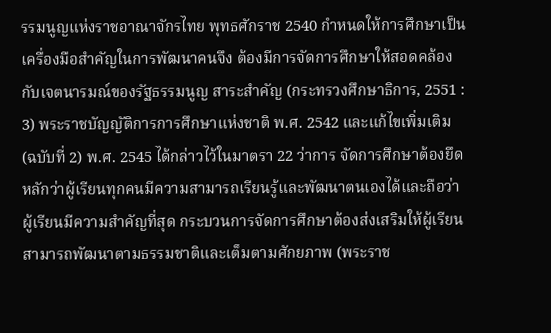รรมนูญแห่งราชอาณาจักรไทย พุทธศักราช 2540 กำหนดให้การศึกษาเป็นเครื่องมือสำคัญในการพัฒนาคนจึง ต้องมีการจัดการศึกษาให้สอดคล้องกับเจตนารมณ์ของรัฐธรรมนูญ สาระสำคัญ (กระทรวงศึกษาธิการ, 2551 : 3) พระราชบัญญัติการการศึกษาแห่งชาติ พ.ศ. 2542 และแก้ไขเพิ่มเติม (ฉบับที่ 2) พ.ศ. 2545 ได้กล่าวไว้ในมาตรา 22 ว่าการ จัดการศึกษาต้องยึดหลักว่าผู้เรียนทุกคนมีความสามารถเรียนรู้และพัฒนาตนเองได้และถือว่าผู้เรียนมีความสำคัญที่สุด กระบวนการจัดการศึกษาต้องส่งเสริมให้ผู้เรียนสามารถพัฒนาตามธรรมชาติและเต็มตามศักยภาพ (พระราช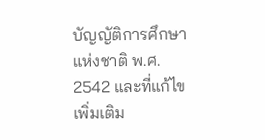บัญญัติการศึกษา แห่งชาติ พ.ศ. 2542 และที่แก้ไขเพิ่มเติม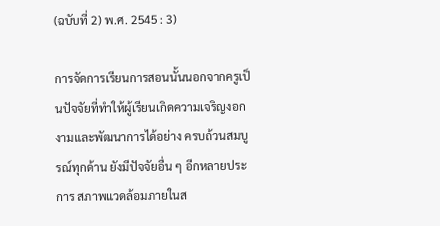(ฉบับที่ 2) พ.ศ. 2545 : 3)

การจัดการเรียนการสอนนั้นนอกจากครูเป็นปัจจัยที่ทำให้ผู้เรียนเกิดความเจริญงอกงามและพัฒนาการได้อย่าง ครบถ้วนสมบูรณ์ทุกด้าน ยังมีปัจจัยอื่น ๆ อีกหลายประการ สภาพแวดล้อมภายในส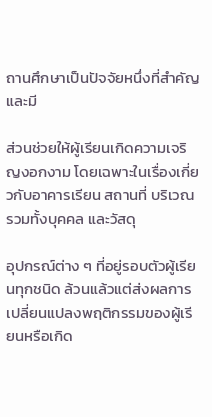ถานศึกษาเป็นปัจจัยหนึ่งที่สำคัญ และมี

ส่วนช่วยให้ผู้เรียนเกิดความเจริญงอกงาม โดยเฉพาะในเรื่องเกี่ยวกับอาคารเรียน สถานที่ บริเวณ รวมทั้งบุคคล และวัสดุ

อุปกรณ์ต่าง ๆ ที่อยู่รอบตัวผู้เรียนทุกชนิด ล้วนแล้วแต่ส่งผลการเปลี่ยนแปลงพฤติกรรมของผู้เรียนหรือเกิด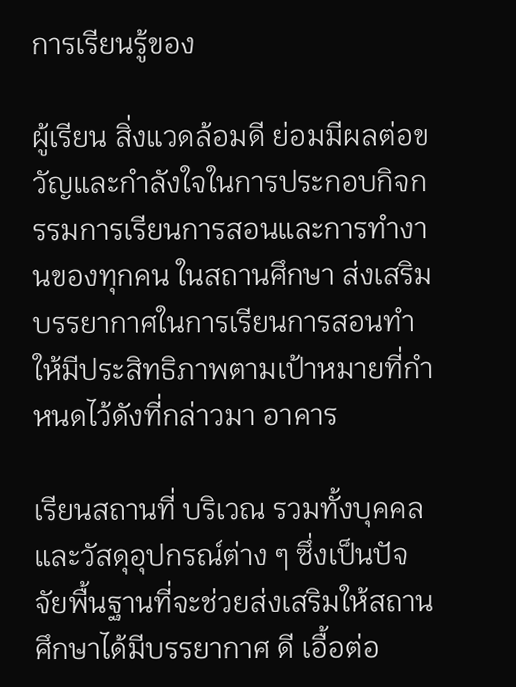การเรียนรู้ของ

ผู้เรียน สิ่งแวดล้อมดี ย่อมมีผลต่อขวัญและกำลังใจในการประกอบกิจกรรมการเรียนการสอนและการทำงานของทุกคน ในสถานศึกษา ส่งเสริมบรรยากาศในการเรียนการสอนทำให้มีประสิทธิภาพตามเป้าหมายที่กำหนดไว้ดังที่กล่าวมา อาคาร

เรียนสถานที่ บริเวณ รวมทั้งบุคคล และวัสดุอุปกรณ์ต่าง ๆ ซึ่งเป็นปัจจัยพื้นฐานที่จะช่วยส่งเสริมให้สถานศึกษาได้มีบรรยากาศ ดี เอื้อต่อ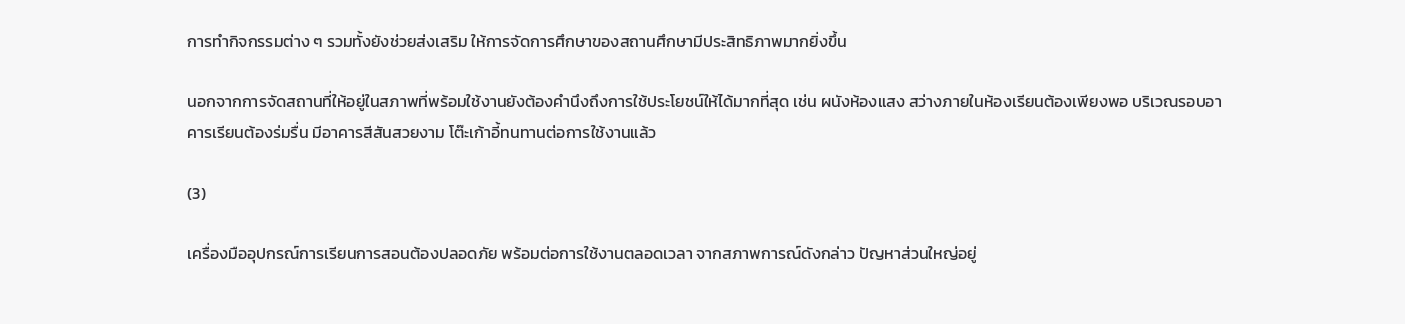การทำกิจกรรมต่าง ๆ รวมทั้งยังช่วยส่งเสริม ให้การจัดการศึกษาของสถานศึกษามีประสิทธิภาพมากยิ่งขึ้น

นอกจากการจัดสถานที่ให้อยู่ในสภาพที่พร้อมใช้งานยังต้องคำนึงถึงการใช้ประโยชน์ให้ได้มากที่สุด เช่น ผนังห้องแสง สว่างภายในห้องเรียนต้องเพียงพอ บริเวณรอบอาคารเรียนต้องร่มรื่น มีอาคารสีสันสวยงาม โต๊ะเก้าอี้ทนทานต่อการใช้งานแล้ว

(3)

เครื่องมืออุปกรณ์การเรียนการสอนต้องปลอดภัย พร้อมต่อการใช้งานตลอดเวลา จากสภาพการณ์ดังกล่าว ปัญหาส่วนใหญ่อยู่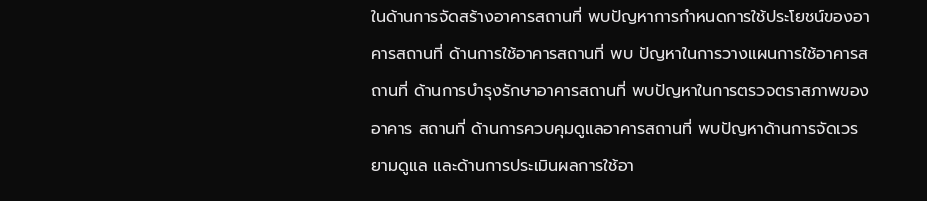ในด้านการจัดสร้างอาคารสถานที่ พบปัญหาการกำหนดการใช้ประโยชน์ของอาคารสถานที่ ด้านการใช้อาคารสถานที่ พบ ปัญหาในการวางแผนการใช้อาคารสถานที่ ด้านการบำรุงรักษาอาคารสถานที่ พบปัญหาในการตรวจตราสภาพของอาคาร สถานที่ ด้านการควบคุมดูแลอาคารสถานที่ พบปัญหาด้านการจัดเวรยามดูแล และด้านการประเมินผลการใช้อา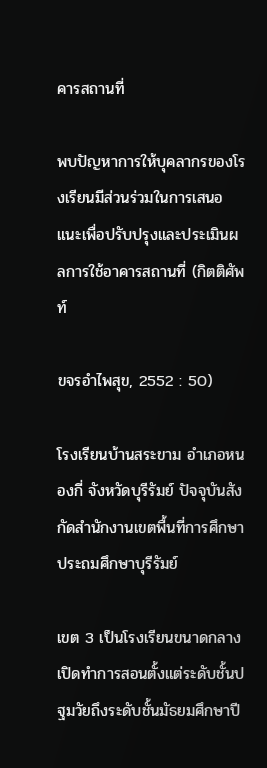คารสถานที่

พบปัญหาการให้บุคลากรของโรงเรียนมีส่วนร่วมในการเสนอแนะเพื่อปรับปรุงและประเมินผลการใช้อาคารสถานที่ (กิตติศัพท์

ขจรอำไพสุข, 2552 : 50)

โรงเรียนบ้านสระขาม อำเภอหนองกี่ จังหวัดบุรีรัมย์ ปัจจุบันสังกัดสำนักงานเขตพื้นที่การศึกษาประถมศึกษาบุรีรัมย์

เขต 3 เป็นโรงเรียนขนาดกลางเปิดทำการสอนตั้งแต่ระดับชั้นปฐมวัยถึงระดับชั้นมัธยมศึกษาปี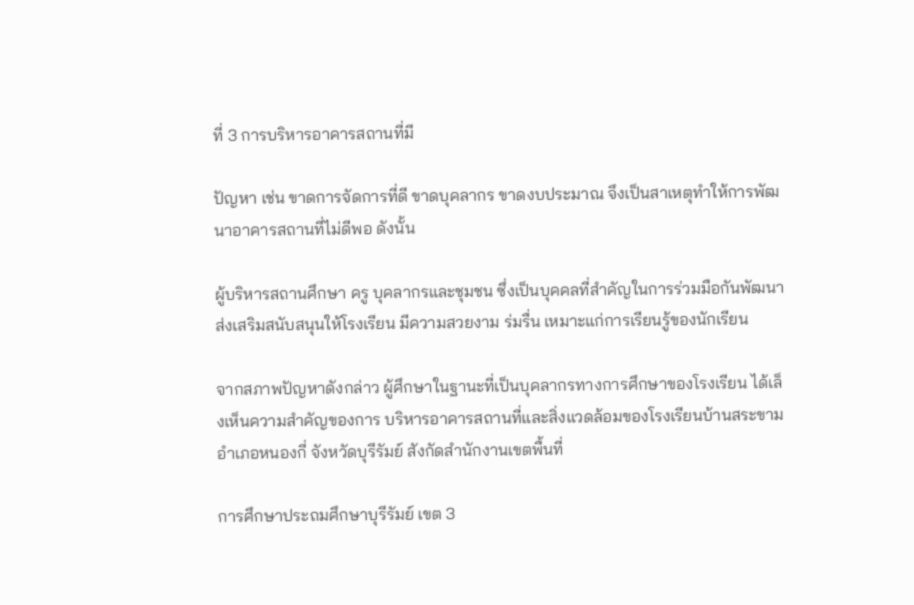ที่ 3 การบริหารอาคารสถานที่มี

ปัญหา เช่น ขาดการจัดการที่ดี ขาดบุคลากร ขาดงบประมาณ จึงเป็นสาเหตุทำให้การพัฒนาอาคารสถานที่ไม่ดีพอ ดังนั้น

ผู้บริหารสถานศึกษา ครู บุคลากรและชุมชน ซึ่งเป็นบุคคลที่สำคัญในการร่วมมือกันพัฒนา ส่งเสริมสนับสนุนให้โรงเรียน มีความสวยงาม ร่มรื่น เหมาะแก่การเรียนรู้ของนักเรียน

จากสภาพปัญหาดังกล่าว ผู้ศึกษาในฐานะที่เป็นบุคลากรทางการศึกษาของโรงเรียน ได้เล็งเห็นความสำคัญของการ บริหารอาคารสถานที่และสิ่งแวดล้อมของโรงเรียนบ้านสระขาม อำเภอหนองกี่ จังหวัดบุรีรัมย์ สังกัดสำนักงานเขตพื้นที่

การศึกษาประถมศึกษาบุรีรัมย์ เขต 3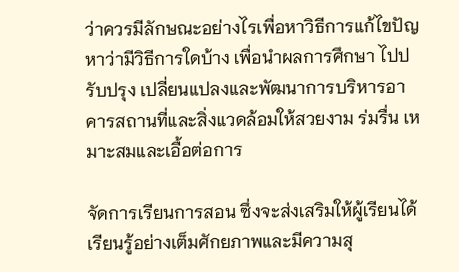ว่าควรมีลักษณะอย่างไรเพื่อหาวิธีการแก้ไขปัญหาว่ามีวิธีการใดบ้าง เพื่อนำผลการศึกษา ไปปรับปรุง เปลี่ยนแปลงและพัฒนาการบริหารอาคารสถานที่และสิ่งแวดล้อมให้สวยงาม ร่มรื่น เหมาะสมและเอื้อต่อการ

จัดการเรียนการสอน ซึ่งจะส่งเสริมให้ผู้เรียนได้เรียนรู้อย่างเต็มศักยภาพและมีความสุ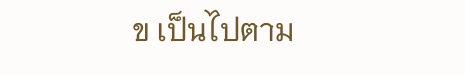ข เป็นไปตาม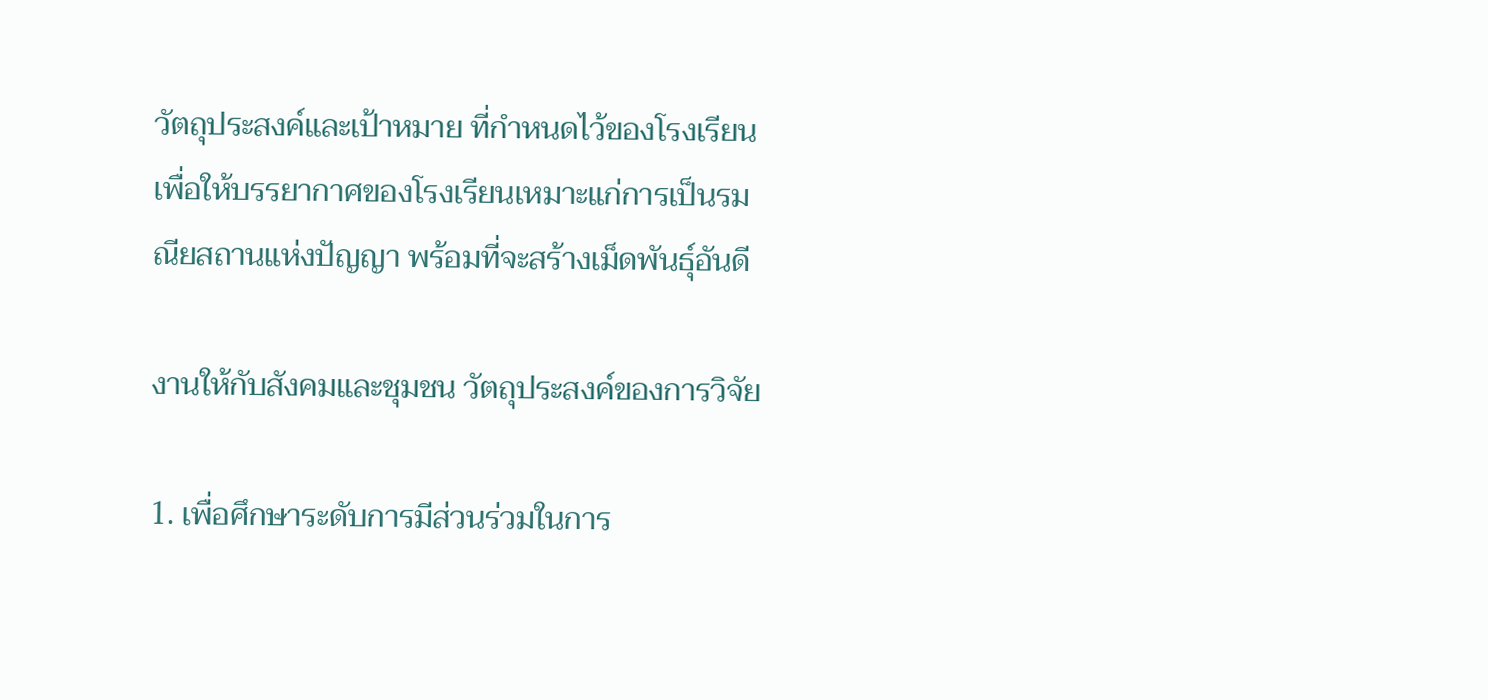วัตถุประสงค์และเป้าหมาย ที่กำหนดไว้ของโรงเรียนเพื่อให้บรรยากาศของโรงเรียนเหมาะแก่การเป็นรมณียสถานแห่งปัญญา พร้อมที่จะสร้างเม็ดพันธุ์อันดี

งานให้กับสังคมและชุมชน วัตถุประสงค์ของการวิจัย

1. เพื่อศึกษาระดับการมีส่วนร่วมในการ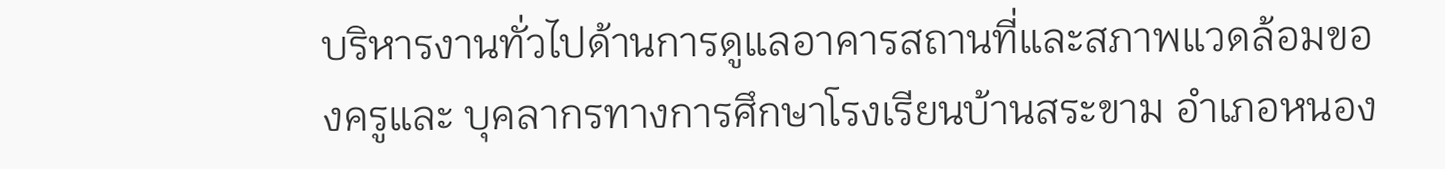บริหารงานทั่วไปด้านการดูแลอาคารสถานที่และสภาพแวดล้อมของครูและ บุคลากรทางการศึกษาโรงเรียนบ้านสระขาม อำเภอหนอง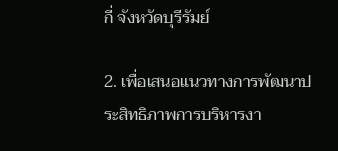กี่ จังหวัดบุรีรัมย์

2. เพื่อเสนอแนวทางการพัฒนาประสิทธิภาพการบริหารงา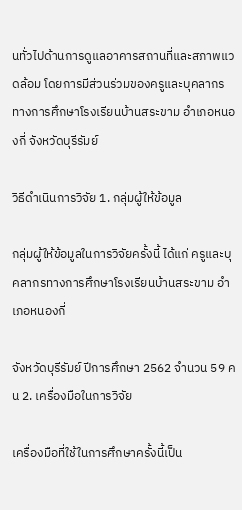นทั่วไปด้านการดูแลอาคารสถานที่และสภาพแวดล้อม โดยการมีส่วนร่วมของครูและบุคลากรทางการศึกษาโรงเรียนบ้านสระขาม อำเภอหนองกี่ จังหวัดบุรีรัมย์

วิธีดำเนินการวิจัย 1. กลุ่มผู้ให้ข้อมูล

กลุ่มผู้ให้ข้อมูลในการวิจัยครั้งนี้ ได้แก่ ครูและบุคลากรทางการศึกษาโรงเรียนบ้านสระขาม อำเภอหนองกี่

จังหวัดบุรีรัมย์ ปีการศึกษา 2562 จำนวน 59 คน 2. เครื่องมือในการวิจัย

เครื่องมือที่ใช้ในการศึกษาครั้งนี้เป็น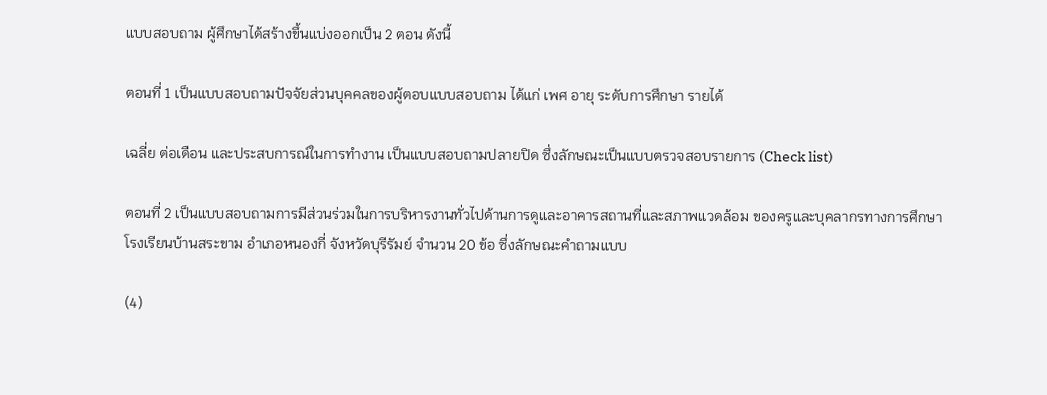แบบสอบถาม ผู้ศึกษาได้สร้างขึ้นแบ่งออกเป็น 2 ตอน ดังนี้

ตอนที่ 1 เป็นแบบสอบถามปัจจัยส่วนบุคคลของผู้ตอบแบบสอบถาม ได้แก่ เพศ อายุ ระดับการศึกษา รายได้

เฉลี่ย ต่อเดือน และประสบการณ์ในการทำงาน เป็นแบบสอบถามปลายปิด ซึ่งลักษณะเป็นแบบตรวจสอบรายการ (Check list)

ตอนที่ 2 เป็นแบบสอบถามการมีส่วนร่วมในการบริหารงานทั่วไปด้านการดูและอาคารสถานที่และสภาพแวดล้อม ของครูและบุคลากรทางการศึกษาโรงเรียนบ้านสระขาม อำเภอหนองกี่ จังหวัดบุรีรัมย์ จำนวน 20 ข้อ ซึ่งลักษณะคำถามแบบ

(4)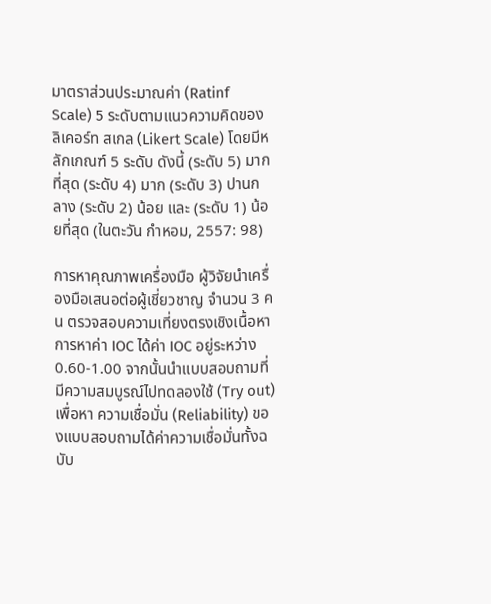มาตราส่วนประมาณค่า (Ratinf Scale) 5 ระดับตามแนวความคิดของลิเคอร์ท สเกล (Likert Scale) โดยมีหลักเกณฑ์ 5 ระดับ ดังนี้ (ระดับ 5) มากที่สุด (ระดับ 4) มาก (ระดับ 3) ปานกลาง (ระดับ 2) น้อย และ (ระดับ 1) น้อยที่สุด (ในตะวัน กำหอม, 2557: 98)

การหาคุณภาพเครื่องมือ ผู้วิจัยนำเครื่องมือเสนอต่อผู้เชี่ยวชาญ จำนวน 3 คน ตรวจสอบความเที่ยงตรงเชิงเนื้อหา การหาค่า IOC ได้ค่า IOC อยู่ระหว่าง 0.60-1.00 จากนั้นนำแบบสอบถามที่มีความสมบูรณ์ไปทดลองใช้ (Try out) เพื่อหา ความเชื่อมั่น (Reliability) ของแบบสอบถามได้ค่าความเชื่อมั่นทั้งฉบับ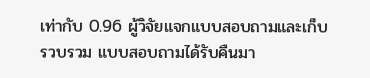เท่ากับ 0.96 ผู้วิจัยแจกแบบสอบถามและเก็บรวบรวม แบบสอบถามได้รับคืนมา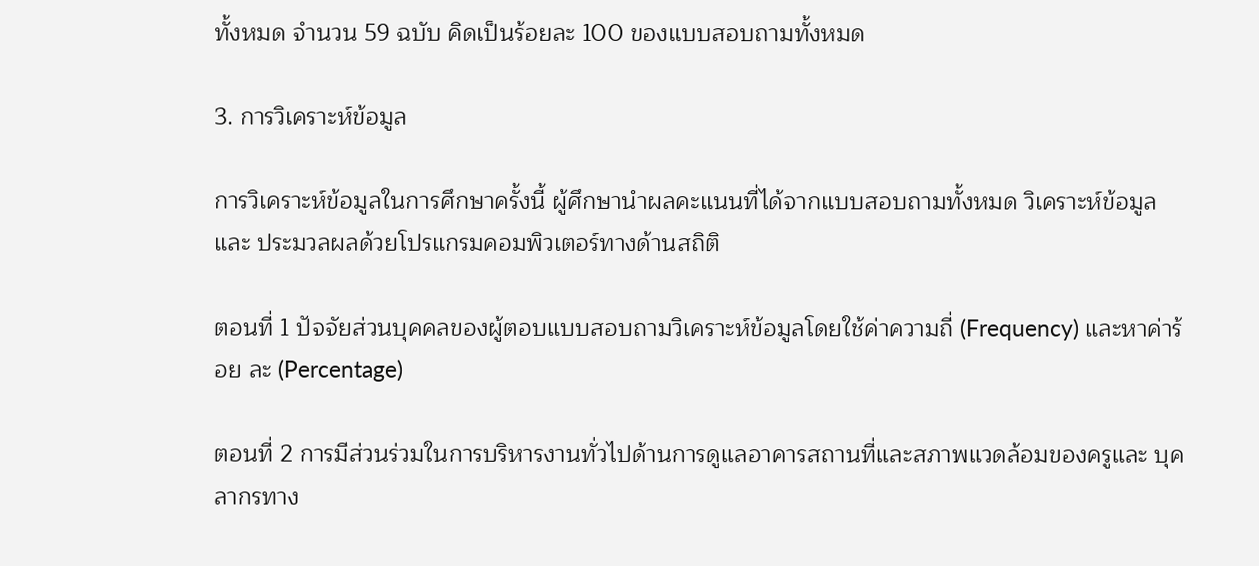ทั้งหมด จำนวน 59 ฉบับ คิดเป็นร้อยละ 100 ของแบบสอบถามทั้งหมด

3. การวิเคราะห์ข้อมูล

การวิเคราะห์ข้อมูลในการศึกษาครั้งนี้ ผู้ศึกษานำผลคะแนนที่ได้จากแบบสอบถามทั้งหมด วิเคราะห์ข้อมูลและ ประมวลผลด้วยโปรแกรมคอมพิวเตอร์ทางด้านสถิติ

ตอนที่ 1 ปัจจัยส่วนบุคคลของผู้ตอบแบบสอบถามวิเคราะห์ข้อมูลโดยใช้ค่าความถี่ (Frequency) และหาค่าร้อย ละ (Percentage)

ตอนที่ 2 การมีส่วนร่วมในการบริหารงานทั่วไปด้านการดูแลอาคารสถานที่และสภาพแวดล้อมของครูและ บุคลากรทาง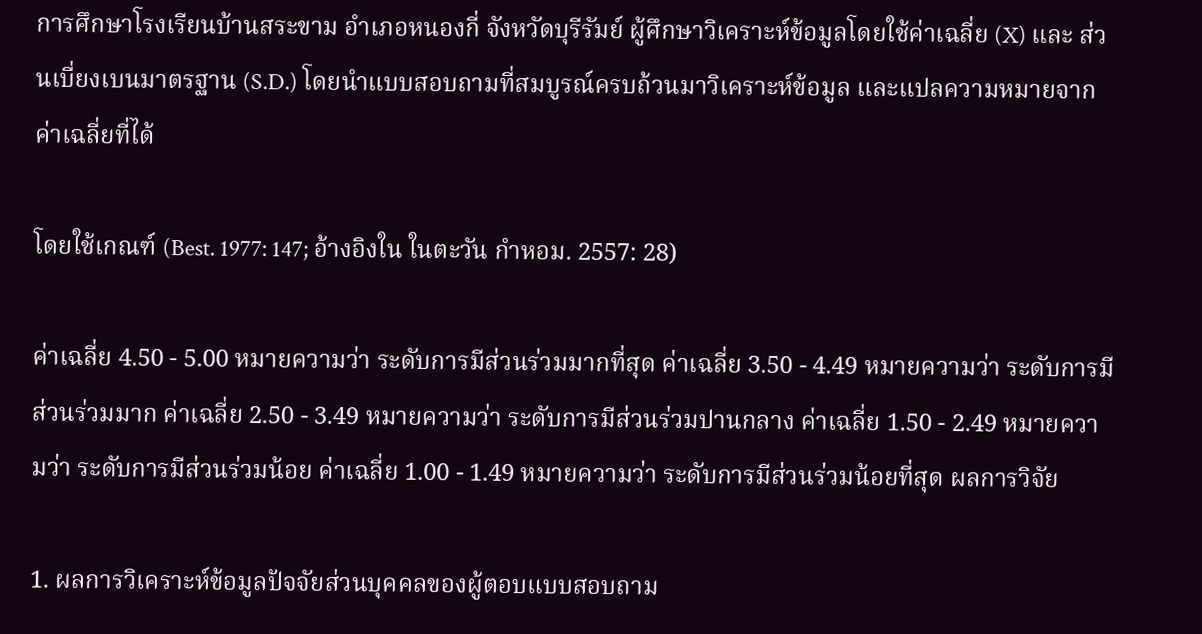การศึกษาโรงเรียนบ้านสระขาม อำเภอหนองกี่ จังหวัดบุรีรัมย์ ผู้ศึกษาวิเคราะห์ข้อมูลโดยใช้ค่าเฉลี่ย (X) และ ส่วนเบี่ยงเบนมาตรฐาน (S.D.) โดยนำแบบสอบถามที่สมบูรณ์ครบถ้วนมาวิเคราะห์ข้อมูล และแปลความหมายจากค่าเฉลี่ยที่ได้

โดยใช้เกณฑ์ (Best. 1977: 147; อ้างอิงใน ในตะวัน กำหอม. 2557: 28)

ค่าเฉลี่ย 4.50 - 5.00 หมายความว่า ระดับการมีส่วนร่วมมากที่สุด ค่าเฉลี่ย 3.50 - 4.49 หมายความว่า ระดับการมีส่วนร่วมมาก ค่าเฉลี่ย 2.50 - 3.49 หมายความว่า ระดับการมีส่วนร่วมปานกลาง ค่าเฉลี่ย 1.50 - 2.49 หมายความว่า ระดับการมีส่วนร่วมน้อย ค่าเฉลี่ย 1.00 - 1.49 หมายความว่า ระดับการมีส่วนร่วมน้อยที่สุด ผลการวิจัย

1. ผลการวิเคราะห์ข้อมูลปัจจัยส่วนบุคคลของผู้ตอบแบบสอบถาม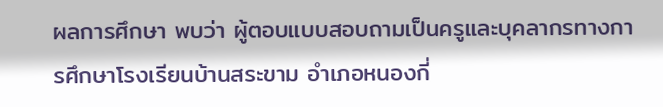ผลการศึกษา พบว่า ผู้ตอบแบบสอบถามเป็นครูและบุคลากรทางการศึกษาโรงเรียนบ้านสระขาม อำเภอหนองกี่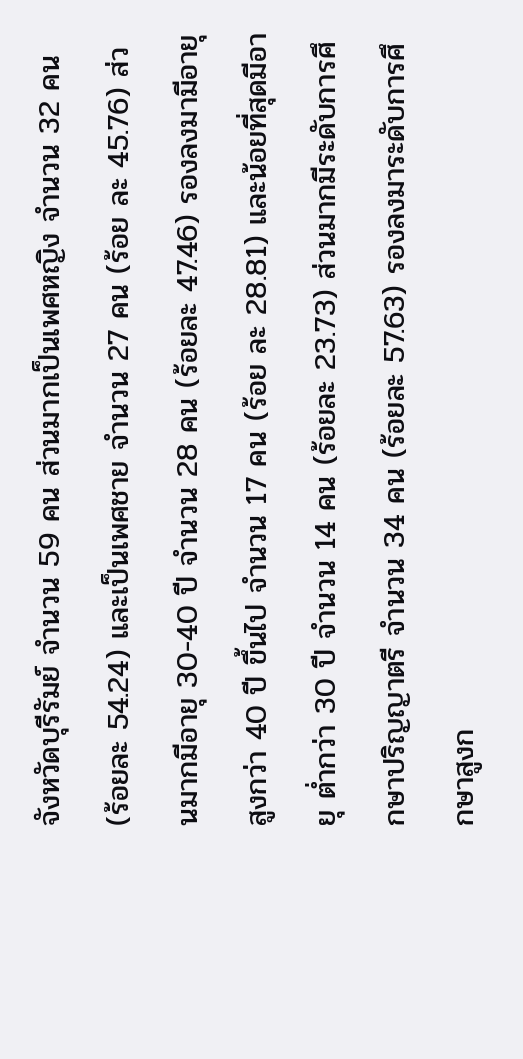จังหวัดบุรีรัมย์ จำนวน 59 คน ส่วนมากเป็นเพศหญิง จำนวน 32 คน (ร้อยละ 54.24) และเป็นเพศชาย จำนวน 27 คน (ร้อย ละ 45.76) ส่วนมากมีอายุ 30-40 ปี จำนวน 28 คน (ร้อยละ 47.46) รองลงมามีอายุ สูงกว่า 40 ปี ขึ้นไป จำนวน 17 คน (ร้อย ละ 28.81) และน้อยที่สุดมีอายุ ต่ำกว่า 30 ปี จำนวน 14 คน (ร้อยละ 23.73) ส่วนมากมีระดับการศึกษาปริญญาตรี จำนวน 34 คน (ร้อยละ 57.63) รองลงมาระดับการศึกษาสูงก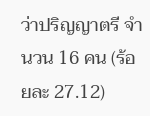ว่าปริญญาตรี จำนวน 16 คน (ร้อยละ 27.12)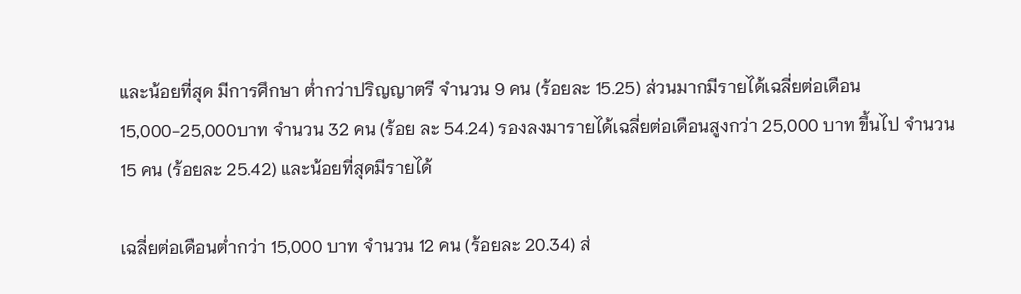และน้อยที่สุด มีการศึกษา ต่ำกว่าปริญญาตรี จำนวน 9 คน (ร้อยละ 15.25) ส่วนมากมีรายได้เฉลี่ยต่อเดือน 15,000-25,000บาท จำนวน 32 คน (ร้อย ละ 54.24) รองลงมารายได้เฉลี่ยต่อเดือนสูงกว่า 25,000 บาท ขึ้นไป จำนวน 15 คน (ร้อยละ 25.42) และน้อยที่สุดมีรายได้

เฉลี่ยต่อเดือนต่ำกว่า 15,000 บาท จำนวน 12 คน (ร้อยละ 20.34) ส่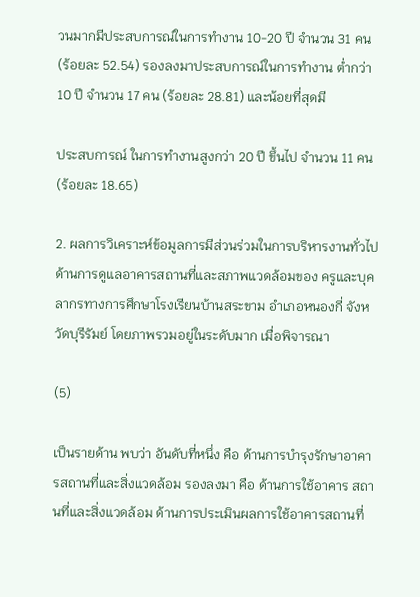วนมากมีประสบการณ์ในการทำงาน 10-20 ปี จำนวน 31 คน (ร้อยละ 52.54) รองลงมาประสบการณ์ในการทำงาน ต่ำกว่า 10 ปี จำนวน 17 คน (ร้อยละ 28.81) และน้อยที่สุดมี

ประสบการณ์ ในการทำงานสูงกว่า 20 ปี ขึ้นไป จำนวน 11 คน (ร้อยละ 18.65)

2. ผลการวิเคราะห์ข้อมูลการมีส่วนร่วมในการบริหารงานทั่วไปด้านการดูแลอาคารสถานที่และสภาพแวดล้อมของ ครูและบุคลากรทางการศึกษาโรงเรียนบ้านสระขาม อำเภอหนองกี่ จังหวัดบุรีรัมย์ โดยภาพรวมอยู่ในระดับมาก เมื่อพิจารณา

(5)

เป็นรายด้าน พบว่า อันดับที่หนึ่ง คือ ด้านการบำรุงรักษาอาคารสถานที่และสิ่งแวดล้อม รองลงมา คือ ด้านการใช้อาคาร สถานที่และสิ่งแวดล้อม ด้านการประเมินผลการใช้อาคารสถานที่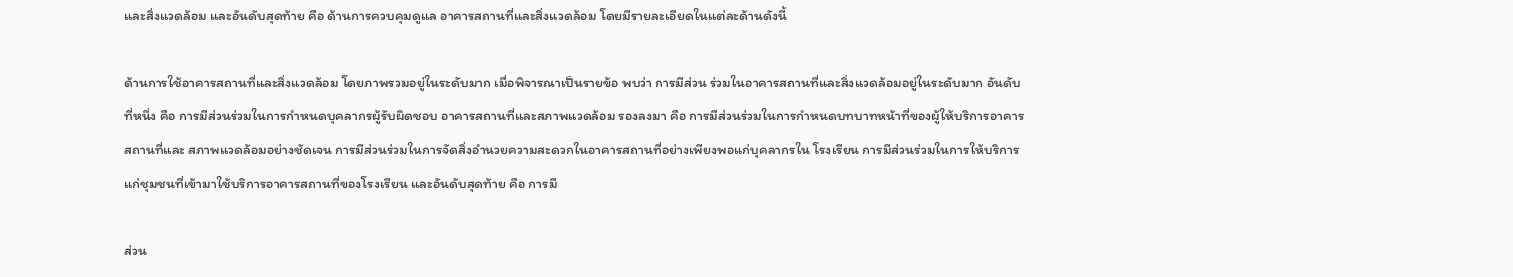และสิ่งแวดล้อม และอันดับสุดท้าย คือ ด้านการควบคุมดูแล อาคารสถานที่และสิ่งแวดล้อม โดยมีรายละเอียดในแต่ละด้านดังนี้

ด้านการใช้อาคารสถานที่และสิ่งแวดล้อม โดยภาพรวมอยู่ในระดับมาก เมื่อพิจารณาเป็นรายข้อ พบว่า การมีส่วน ร่วมในอาคารสถานที่และสิ่งแวดล้อมอยู่ในระดับมาก อันดับที่หนึ่ง คือ การมีส่วนร่วมในการกำหนดบุคลากรผู้รับผิดชอบ อาคารสถานที่และสภาพแวดล้อม รองลงมา คือ การมีส่วนร่วมในการกำหนดบทบาทหน้าที่ของผู้ให้บริการอาคารสถานที่และ สภาพแวดล้อมอย่างชัดเจน การมีส่วนร่วมในการจัดสิ่งอำนวยความสะดวกในอาคารสถานที่อย่างเพียงพอแก่บุคลากรใน โรงเรียน การมีส่วนร่วมในการให้บริการแก่ชุมชนที่เข้ามาใช้บริการอาคารสถานที่ของโรงเรียน และอันดับสุดท้าย คือ การมี

ส่วน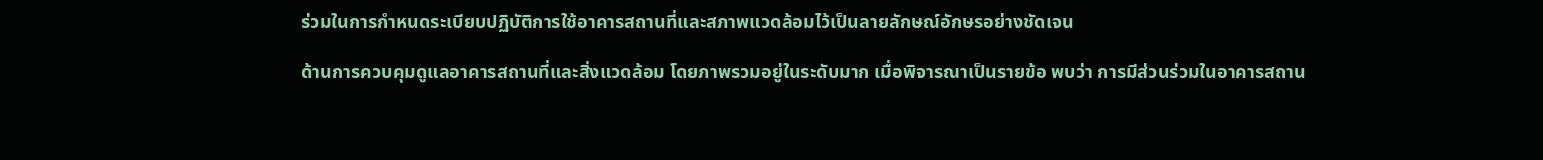ร่วมในการกำหนดระเบียบปฏิบัติการใช้อาคารสถานที่และสภาพแวดล้อมไว้เป็นลายลักษณ์อักษรอย่างชัดเจน

ด้านการควบคุมดูแลอาคารสถานที่และสิ่งแวดล้อม โดยภาพรวมอยู่ในระดับมาก เมื่อพิจารณาเป็นรายข้อ พบว่า การมีส่วนร่วมในอาคารสถาน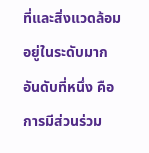ที่และสิ่งแวดล้อมอยู่ในระดับมาก อันดับที่หนึ่ง คือ การมีส่วนร่วม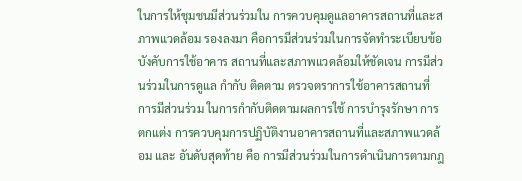ในการให้ชุมชนมีส่วนร่วมใน การควบคุมดูแลอาคารสถานที่และสภาพแวดล้อม รองลงมา คือการมีส่วนร่วมในการจัดทำระเบียบข้อบังคับการใช้อาคาร สถานที่และสภาพแวดล้อมให้ชัดเจน การมีส่วนร่วมในการดูแล กำกับ ติดตาม ตรวจตราการใช้อาคารสถานที่ การมีส่วนร่วม ในการกำกับติดตามผลการใช้ การบำรุงรักษา การตกแต่ง การควบคุมการปฏิบัติงานอาคารสถานที่และสภาพแวดล้อม และ อันดับสุดท้าย คือ การมีส่วนร่วมในการดำเนินการตามกฎ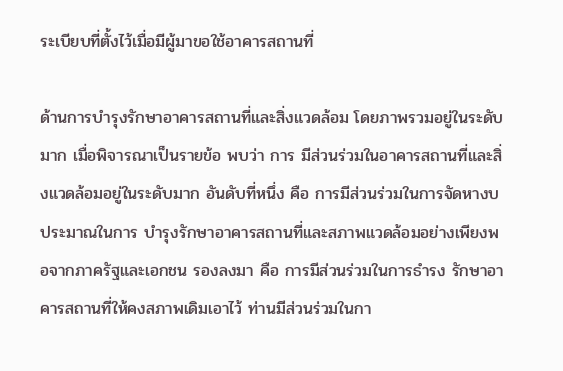ระเบียบที่ตั้งไว้เมื่อมีผู้มาขอใช้อาคารสถานที่

ด้านการบำรุงรักษาอาคารสถานที่และสิ่งแวดล้อม โดยภาพรวมอยู่ในระดับมาก เมื่อพิจารณาเป็นรายข้อ พบว่า การ มีส่วนร่วมในอาคารสถานที่และสิ่งแวดล้อมอยู่ในระดับมาก อันดับที่หนึ่ง คือ การมีส่วนร่วมในการจัดหางบประมาณในการ บำรุงรักษาอาคารสถานที่และสภาพแวดล้อมอย่างเพียงพอจากภาครัฐและเอกชน รองลงมา คือ การมีส่วนร่วมในการธำรง รักษาอาคารสถานที่ให้คงสภาพเดิมเอาไว้ ท่านมีส่วนร่วมในกา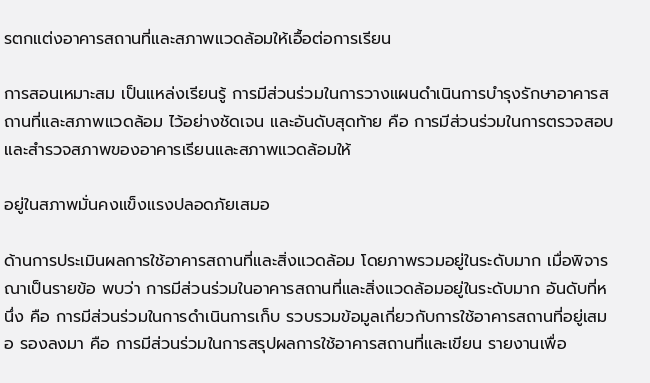รตกแต่งอาคารสถานที่และสภาพแวดล้อมให้เอื้อต่อการเรียน

การสอนเหมาะสม เป็นแหล่งเรียนรู้ การมีส่วนร่วมในการวางแผนดำเนินการบำรุงรักษาอาคารสถานที่และสภาพแวดล้อม ไว้อย่างชัดเจน และอันดับสุดท้าย คือ การมีส่วนร่วมในการตรวจสอบและสำรวจสภาพของอาคารเรียนและสภาพแวดล้อมให้

อยู่ในสภาพมั่นคงแข็งแรงปลอดภัยเสมอ

ด้านการประเมินผลการใช้อาคารสถานที่และสิ่งแวดล้อม โดยภาพรวมอยู่ในระดับมาก เมื่อพิจารณาเป็นรายข้อ พบว่า การมีส่วนร่วมในอาคารสถานที่และสิ่งแวดล้อมอยู่ในระดับมาก อันดับที่หนึ่ง คือ การมีส่วนร่วมในการดำเนินการเก็บ รวบรวมข้อมูลเกี่ยวกับการใช้อาคารสถานที่อยู่เสมอ รองลงมา คือ การมีส่วนร่วมในการสรุปผลการใช้อาคารสถานที่และเขียน รายงานเพื่อ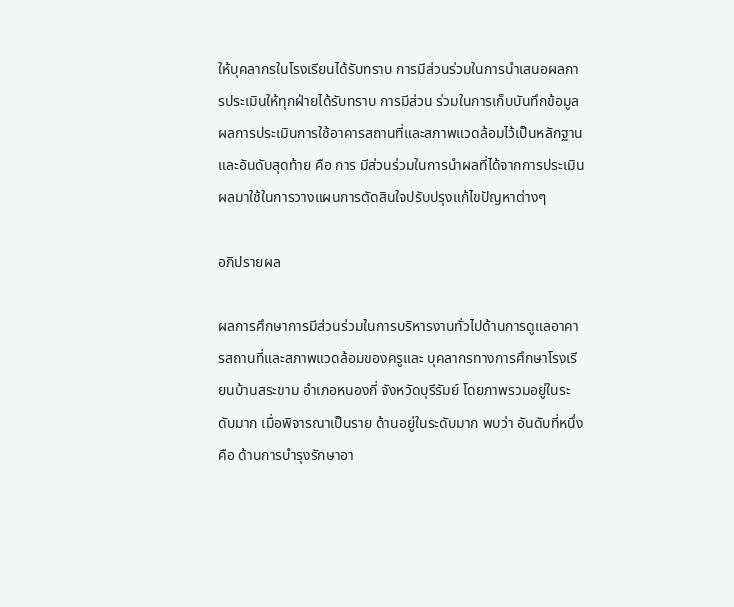ให้บุคลากรในโรงเรียนได้รับทราบ การมีส่วนร่วมในการนำเสนอผลการประเมินให้ทุกฝ่ายได้รับทราบ การมีส่วน ร่วมในการเก็บบันทึกข้อมูลผลการประเมินการใช้อาคารสถานที่และสภาพแวดล้อมไว้เป็นหลักฐาน และอันดับสุดท้าย คือ การ มีส่วนร่วมในการนำผลที่ได้จากการประเมินผลมาใช้ในการวางแผนการตัดสินใจปรับปรุงแก้ไขปัญหาต่างๆ

อภิปรายผล

ผลการศึกษาการมีส่วนร่วมในการบริหารงานทั่วไปด้านการดูแลอาคารสถานที่และสภาพแวดล้อมของครูและ บุคลากรทางการศึกษาโรงเรียนบ้านสระขาม อำเภอหนองกี่ จังหวัดบุรีรัมย์ โดยภาพรวมอยู่ในระดับมาก เมื่อพิจารณาเป็นราย ด้านอยู่ในระดับมาก พบว่า อันดับที่หนึ่ง คือ ด้านการบำรุงรักษาอา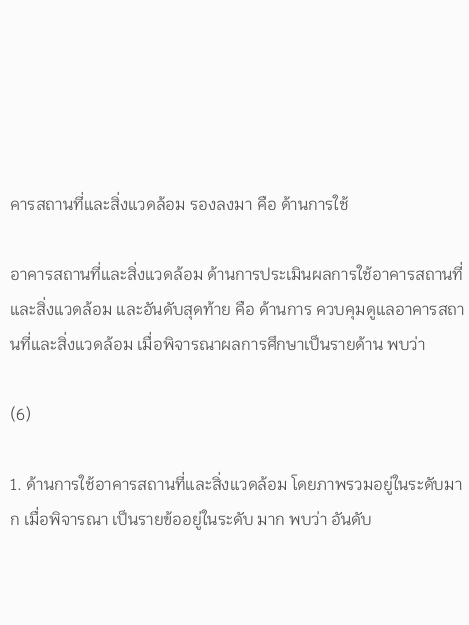คารสถานที่และสิ่งแวดล้อม รองลงมา คือ ด้านการใช้

อาคารสถานที่และสิ่งแวดล้อม ด้านการประเมินผลการใช้อาคารสถานที่และสิ่งแวดล้อม และอันดับสุดท้าย คือ ด้านการ ควบคุมดูแลอาคารสถานที่และสิ่งแวดล้อม เมื่อพิจารณาผลการศึกษาเป็นรายด้าน พบว่า

(6)

1. ด้านการใช้อาคารสถานที่และสิ่งแวดล้อม โดยภาพรวมอยู่ในระดับมาก เมื่อพิจารณา เป็นรายข้ออยู่ในระดับ มาก พบว่า อันดับ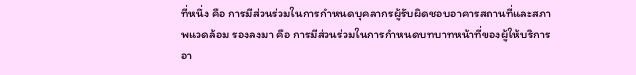ที่หนึ่ง คือ การมีส่วนร่วมในการกำหนดบุคลากรผู้รับผิดชอบอาคารสถานที่และสภาพแวดล้อม รองลงมา คือ การมีส่วนร่วมในการกำหนดบทบาทหน้าที่ของผู้ให้บริการอา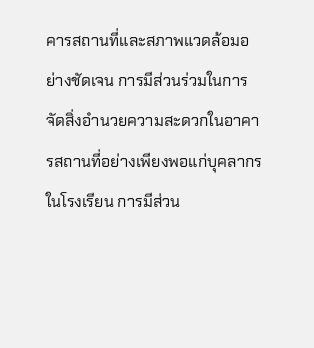คารสถานที่และสภาพแวดล้อมอย่างชัดเจน การมีส่วนร่วมในการ จัดสิ่งอำนวยความสะดวกในอาคารสถานที่อย่างเพียงพอแก่บุคลากรในโรงเรียน การมีส่วน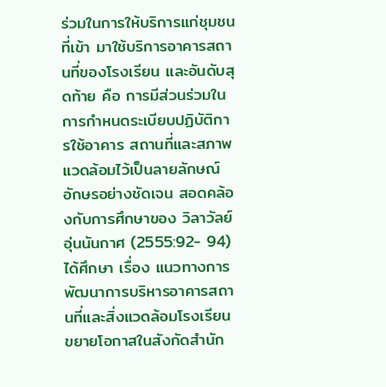ร่วมในการให้บริการแก่ชุมชนที่เข้า มาใช้บริการอาคารสถานที่ของโรงเรียน และอันดับสุดท้าย คือ การมีส่วนร่วมในการกำหนดระเบียบปฏิบัติการใช้อาคาร สถานที่และสภาพแวดล้อมไว้เป็นลายลักษณ์อักษรอย่างชัดเจน สอดคล้องกับการศึกษาของ วิลาวัลย์ อุ่นนันกาศ (2555:92- 94) ได้ศึกษา เรื่อง แนวทางการพัฒนาการบริหารอาคารสถานที่และสิ่งแวดล้อมโรงเรียนขยายโอกาสในสังกัดสำนัก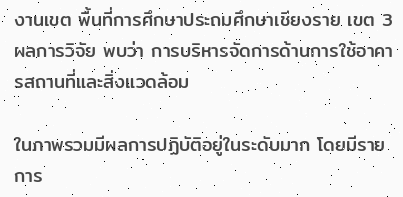งานเขต พื้นที่การศึกษาประถมศึกษาเชียงราย เขต 3 ผลการวิจัย พบว่า การบริหารจัดการด้านการใช้อาคารสถานที่และสิ่งแวดล้อม

ในภาพรวมมีผลการปฏิบัติอยู่ในระดับมาก โดยมีรายการ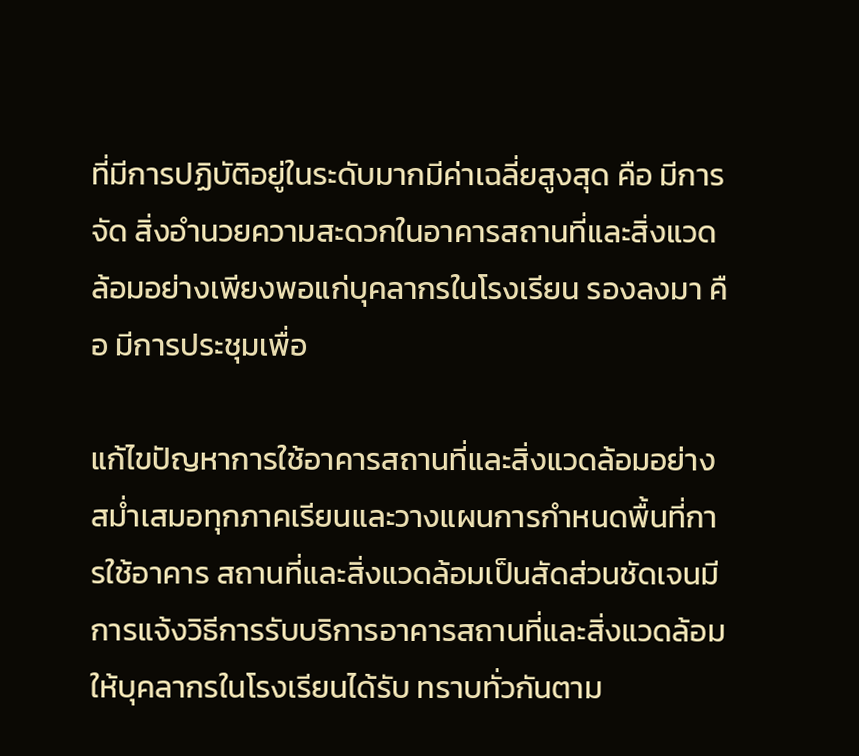ที่มีการปฏิบัติอยู่ในระดับมากมีค่าเฉลี่ยสูงสุด คือ มีการจัด สิ่งอำนวยความสะดวกในอาคารสถานที่และสิ่งแวดล้อมอย่างเพียงพอแก่บุคลากรในโรงเรียน รองลงมา คือ มีการประชุมเพื่อ

แก้ไขปัญหาการใช้อาคารสถานที่และสิ่งแวดล้อมอย่างสม่ำเสมอทุกภาคเรียนและวางแผนการกำหนดพื้นที่การใช้อาคาร สถานที่และสิ่งแวดล้อมเป็นสัดส่วนชัดเจนมีการแจ้งวิธีการรับบริการอาคารสถานที่และสิ่งแวดล้อมให้บุคลากรในโรงเรียนได้รับ ทราบทั่วกันตาม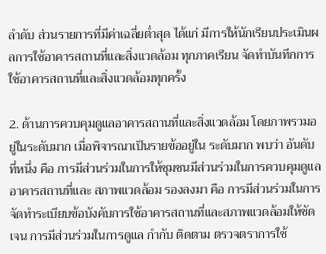ลำดับ ส่วนรายการที่มีค่าเฉลี่ยต่ำสุด ได้แก่ มีการให้นักเรียนประเมินผลการใช้อาคารสถานที่และสิ่งแวดล้อม ทุกภาคเรียน จัดทำบันทึกการใช้อาคารสถานที่และสิ่งแวดล้อมทุกครั้ง

2. ด้านการควบคุมดูแลอาคารสถานที่และสิ่งแวดล้อม โดยภาพรวมอยู่ในระดับมาก เมื่อพิจารณาเป็นรายข้ออยู่ใน ระดับมาก พบว่า อันดับที่หนึ่ง คือ การมีส่วนร่วมในการให้ชุมชนมีส่วนร่วมในการควบคุมดูแลอาคารสถานที่และ สภาพแวดล้อม รองลงมา คือ การมีส่วนร่วมในการจัดทำระเบียบข้อบังคับการใช้อาคารสถานที่และสภาพแวดล้อมให้ชัดเจน การมีส่วนร่วมในการดูแล กำกับ ติดตาม ตรวจตราการใช้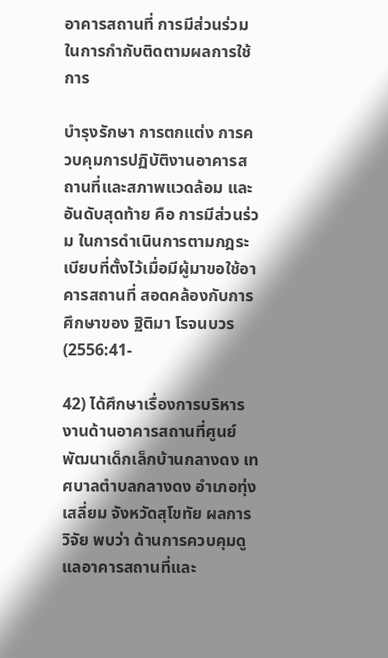อาคารสถานที่ การมีส่วนร่วมในการกำกับติดตามผลการใช้ การ

บำรุงรักษา การตกแต่ง การควบคุมการปฏิบัติงานอาคารสถานที่และสภาพแวดล้อม และอันดับสุดท้าย คือ การมีส่วนร่วม ในการดำเนินการตามกฎระเบียบที่ตั้งไว้เมื่อมีผู้มาขอใช้อาคารสถานที่ สอดคล้องกับการศึกษาของ ฐิติมา โรจนบวร (2556:41-

42) ได้ศึกษาเรื่องการบริหารงานด้านอาคารสถานที่ศูนย์พัฒนาเด็กเล็กบ้านกลางดง เทศบาลตำบลกลางดง อำเภอทุ่งเสลี่ยม จังหวัดสุโขทัย ผลการวิจัย พบว่า ด้านการควบคุมดูแลอาคารสถานที่และ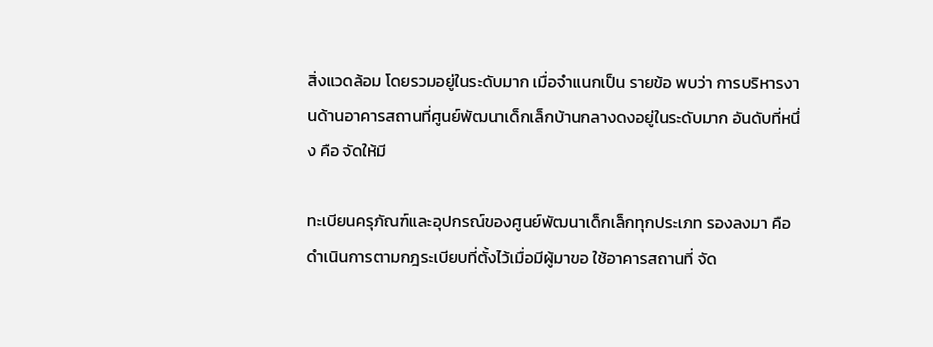สิ่งแวดล้อม โดยรวมอยู่ในระดับมาก เมื่อจำแนกเป็น รายข้อ พบว่า การบริหารงานด้านอาคารสถานที่ศูนย์พัฒนาเด็กเล็กบ้านกลางดงอยู่ในระดับมาก อันดับที่หนึ่ง คือ จัดให้มี

ทะเบียนครุภัณฑ์และอุปกรณ์ของศูนย์พัฒนาเด็กเล็กทุกประเภท รองลงมา คือ ดำเนินการตามกฎระเบียบที่ตั้งไว้เมื่อมีผู้มาขอ ใช้อาคารสถานที่ จัด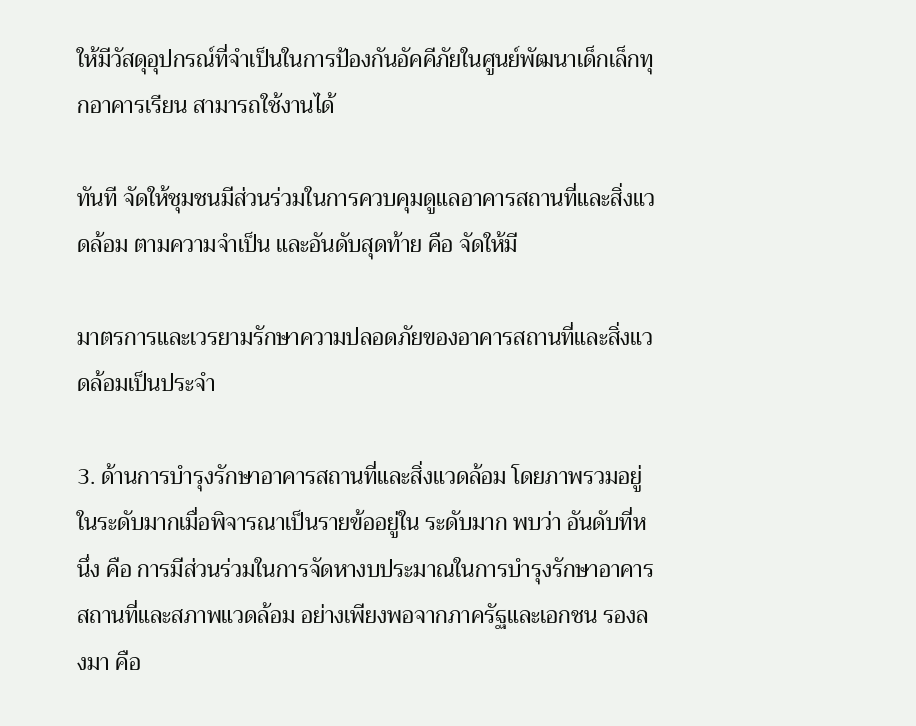ให้มีวัสดุอุปกรณ์ที่จำเป็นในการป้องกันอัคคีภัยในศูนย์พัฒนาเด็กเล็กทุกอาคารเรียน สามารถใช้งานได้

ทันที จัดให้ชุมชนมีส่วนร่วมในการควบคุมดูแลอาคารสถานที่และสิ่งแวดล้อม ตามความจำเป็น และอันดับสุดท้าย คือ จัดให้มี

มาตรการและเวรยามรักษาความปลอดภัยของอาคารสถานที่และสิ่งแวดล้อมเป็นประจำ

3. ด้านการบำรุงรักษาอาคารสถานที่และสิ่งแวดล้อม โดยภาพรวมอยู่ในระดับมากเมื่อพิจารณาเป็นรายข้ออยู่ใน ระดับมาก พบว่า อันดับที่หนึ่ง คือ การมีส่วนร่วมในการจัดหางบประมาณในการบำรุงรักษาอาคารสถานที่และสภาพแวดล้อม อย่างเพียงพอจากภาครัฐและเอกชน รองลงมา คือ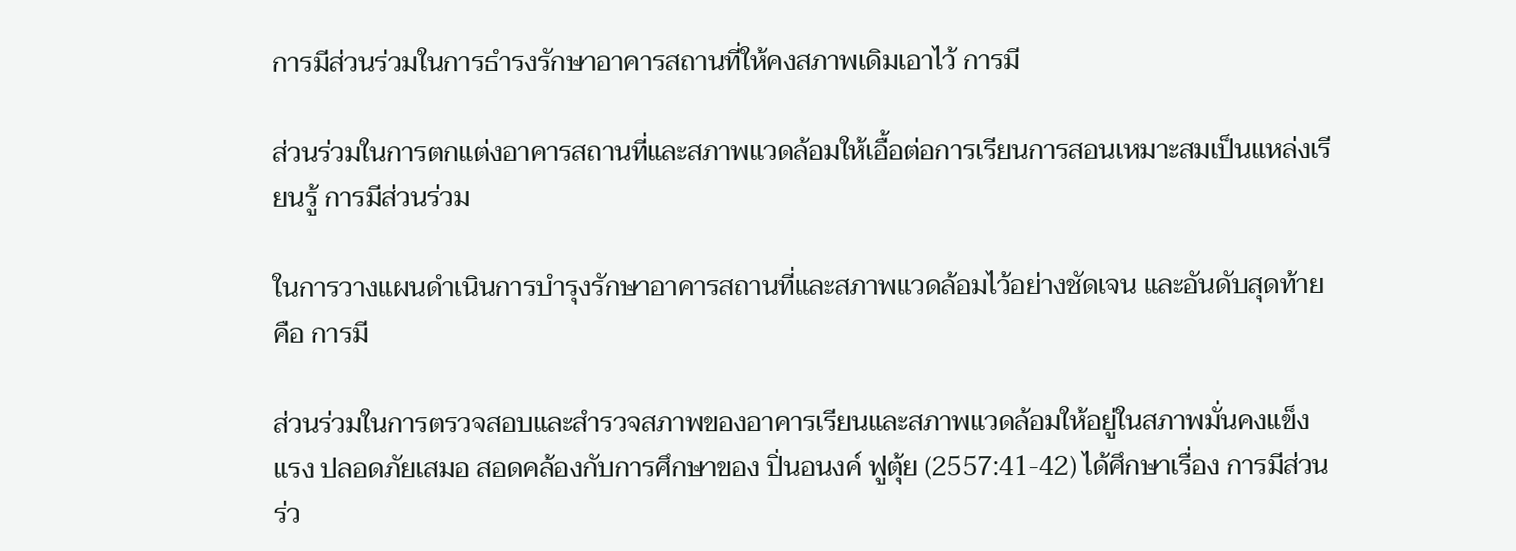การมีส่วนร่วมในการธำรงรักษาอาคารสถานที่ให้คงสภาพเดิมเอาไว้ การมี

ส่วนร่วมในการตกแต่งอาคารสถานที่และสภาพแวดล้อมให้เอื้อต่อการเรียนการสอนเหมาะสมเป็นแหล่งเรียนรู้ การมีส่วนร่วม

ในการวางแผนดำเนินการบำรุงรักษาอาคารสถานที่และสภาพแวดล้อมไว้อย่างชัดเจน และอันดับสุดท้าย คือ การมี

ส่วนร่วมในการตรวจสอบและสำรวจสภาพของอาคารเรียนและสภาพแวดล้อมให้อยู่ในสภาพมั่นคงแข็งแรง ปลอดภัยเสมอ สอดคล้องกับการศึกษาของ ปิ่นอนงค์ ฟูตุ้ย (2557:41-42) ได้ศึกษาเรื่อง การมีส่วนร่ว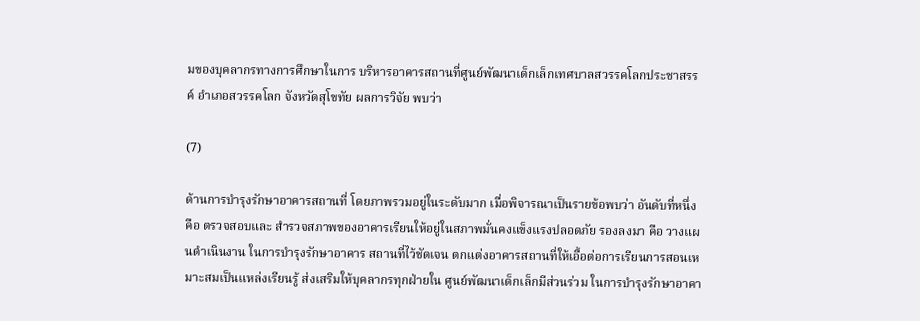มของบุคลากรทางการศึกษาในการ บริหารอาคารสถานที่ศูนย์พัฒนาเด็กเล็กเทศบาลสวรรคโลกประชาสรรค์ อำเภอสวรรคโลก จังหวัดสุโขทัย ผลการวิจัย พบว่า

(7)

ด้านการบำรุงรักษาอาคารสถานที่ โดยภาพรวมอยู่ในระดับมาก เมื่อพิจารณาเป็นรายข้อพบว่า อันดับที่หนึ่งคือ ตรวจสอบและ สำรวจสภาพของอาคารเรียนให้อยู่ในสภาพมั่นคงแข็งแรงปลอดภัย รองลงมา คือ วางแผนดำเนินงาน ในการบำรุงรักษาอาคาร สถานที่ไว้ชัดเจน ตกแต่งอาคารสถานที่ให้เอื้อต่อการเรียนการสอนเหมาะสมเป็นแหล่งเรียนรู้ ส่งเสริมให้บุคลากรทุกฝ่ายใน ศูนย์พัฒนาเด็กเล็กมีส่วนร่วม ในการบำรุงรักษาอาคา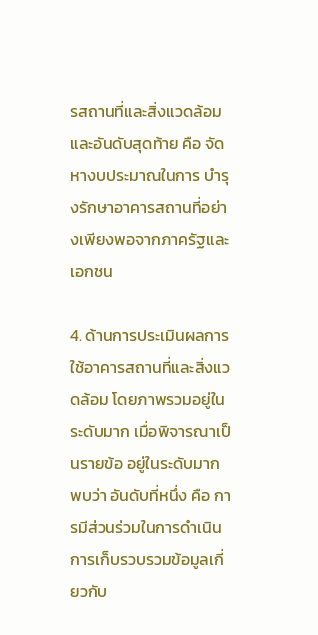รสถานที่และสิ่งแวดล้อม และอันดับสุดท้าย คือ จัดหางบประมาณในการ บำรุงรักษาอาคารสถานที่อย่างเพียงพอจากภาครัฐและเอกชน

4. ด้านการประเมินผลการใช้อาคารสถานที่และสิ่งแวดล้อม โดยภาพรวมอยู่ในระดับมาก เมื่อพิจารณาเป็นรายข้อ อยู่ในระดับมาก พบว่า อันดับที่หนึ่ง คือ การมีส่วนร่วมในการดำเนินการเก็บรวบรวมข้อมูลเกี่ยวกับ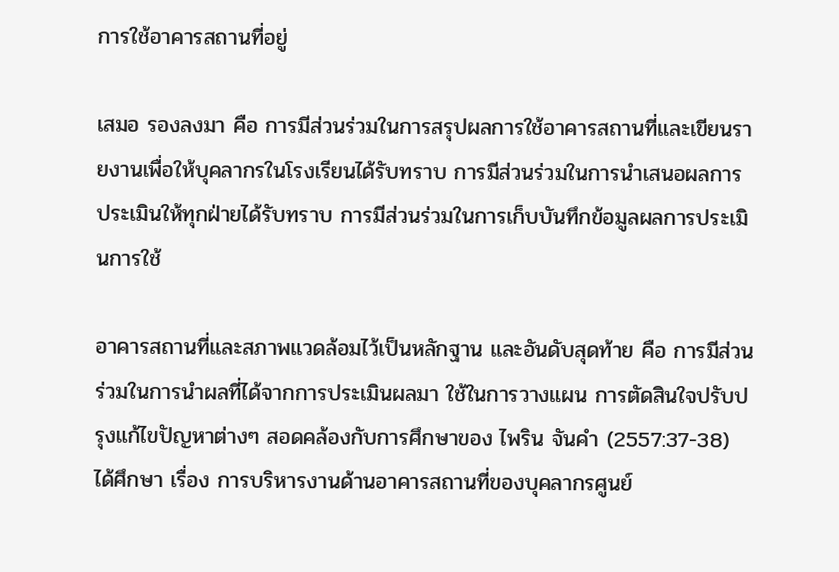การใช้อาคารสถานที่อยู่

เสมอ รองลงมา คือ การมีส่วนร่วมในการสรุปผลการใช้อาคารสถานที่และเขียนรายงานเพื่อให้บุคลากรในโรงเรียนได้รับทราบ การมีส่วนร่วมในการนำเสนอผลการประเมินให้ทุกฝ่ายได้รับทราบ การมีส่วนร่วมในการเก็บบันทึกข้อมูลผลการประเมินการใช้

อาคารสถานที่และสภาพแวดล้อมไว้เป็นหลักฐาน และอันดับสุดท้าย คือ การมีส่วนร่วมในการนำผลที่ได้จากการประเมินผลมา ใช้ในการวางแผน การตัดสินใจปรับปรุงแก้ไขปัญหาต่างๆ สอดคล้องกับการศึกษาของ ไพริน จันคำ (2557:37-38) ได้ศึกษา เรื่อง การบริหารงานด้านอาคารสถานที่ของบุคลากรศูนย์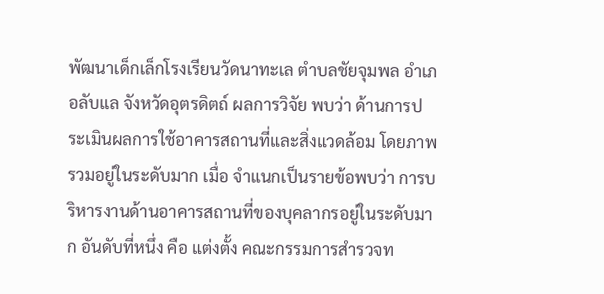พัฒนาเด็กเล็กโรงเรียนวัดนาทะเล ตำบลชัยจุมพล อำเภอลับแล จังหวัดอุตรดิตถ์ ผลการวิจัย พบว่า ด้านการประเมินผลการใช้อาคารสถานที่และสิ่งแวดล้อม โดยภาพรวมอยู่ในระดับมาก เมื่อ จำแนกเป็นรายข้อพบว่า การบริหารงานด้านอาคารสถานที่ของบุคลากรอยู่ในระดับมาก อันดับที่หนึ่ง คือ แต่งตั้ง คณะกรรมการสำรวจท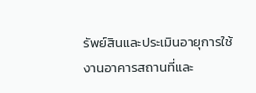รัพย์สินและประเมินอายุการใช้งานอาคารสถานที่และ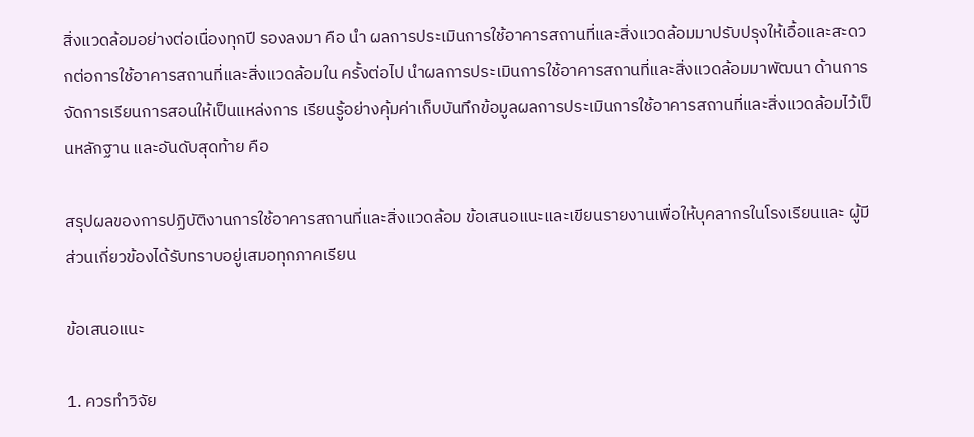สิ่งแวดล้อมอย่างต่อเนื่องทุกปี รองลงมา คือ นำ ผลการประเมินการใช้อาคารสถานที่และสิ่งแวดล้อมมาปรับปรุงให้เอื้อและสะดวกต่อการใช้อาคารสถานที่และสิ่งแวดล้อมใน ครั้งต่อไป นำผลการประเมินการใช้อาคารสถานที่และสิ่งแวดล้อมมาพัฒนา ด้านการจัดการเรียนการสอนให้เป็นแหล่งการ เรียนรู้อย่างคุ้มค่าเก็บบันทึกข้อมูลผลการประเมินการใช้อาคารสถานที่และสิ่งแวดล้อมไว้เป็นหลักฐาน และอันดับสุดท้าย คือ

สรุปผลของการปฏิบัติงานการใช้อาคารสถานที่และสิ่งแวดล้อม ข้อเสนอแนะและเขียนรายงานเพื่อให้บุคลากรในโรงเรียนและ ผู้มีส่วนเกี่ยวข้องได้รับทราบอยู่เสมอทุกภาคเรียน

ข้อเสนอแนะ

1. ควรทำวิจัย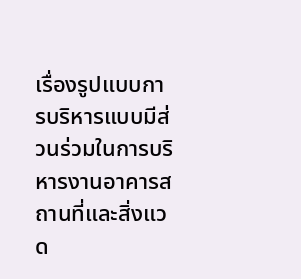เรื่องรูปแบบการบริหารแบบมีส่วนร่วมในการบริหารงานอาคารสถานที่และสิ่งแวด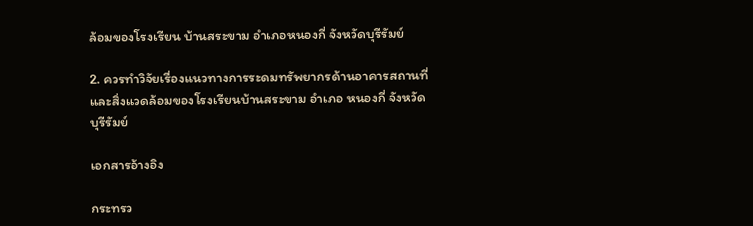ล้อมของโรงเรียน บ้านสระขาม อำเภอหนองกี่ จังหวัดบุรีรัมย์

2. ควรทำวิจัยเรื่องแนวทางการระดมทรัพยากรด้านอาคารสถานที่และสิ่งแวดล้อมของโรงเรียนบ้านสระขาม อำเภอ หนองกี่ จังหวัดบุรีรัมย์

เอกสารอ้างอิง

กระทรว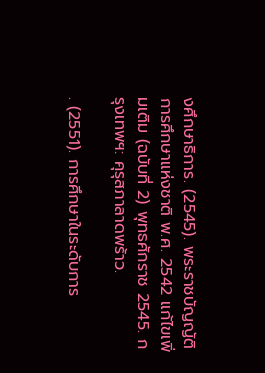งศึกษาธิการ. (2545). พระราชบัญญัติการศึกษาแห่งชาติ พ.ศ. 2542 แก้ไขเพิ่มเติม (ฉบับที่ 2) พุทธศักราช 2545. กรุงเทพฯ: คุรุสภาลาดพร้าว.

. (2551). การศึกษาในระดับการ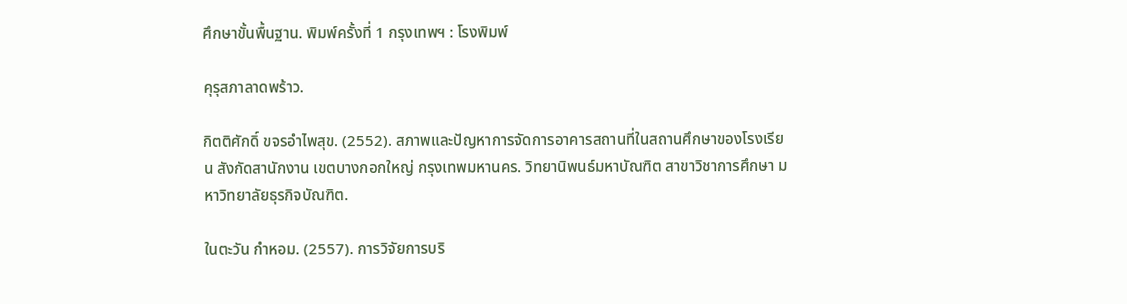ศึกษาขั้นพื้นฐาน. พิมพ์ครั้งที่ 1 กรุงเทพฯ : โรงพิมพ์

คุรุสภาลาดพร้าว.

กิตติศักดิ์ ขจรอำไพสุข. (2552). สภาพและปัญหาการจัดการอาคารสถานที่ในสถานศึกษาของโรงเรียน สังกัดสานักงาน เขตบางกอกใหญ่ กรุงเทพมหานคร. วิทยานิพนธ์มหาบัณฑิต สาขาวิชาการศึกษา มหาวิทยาลัยธุรกิจบัณฑิต.

ในตะวัน กำหอม. (2557). การวิจัยการบริ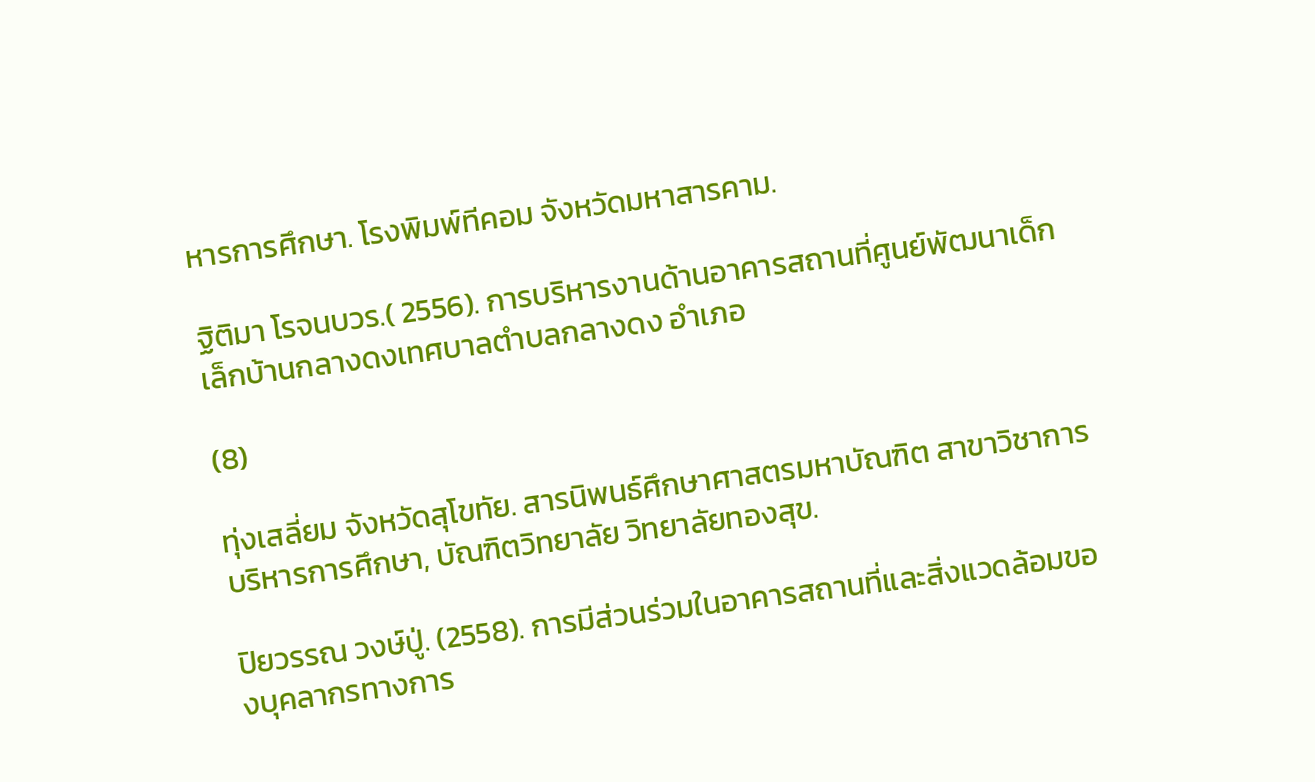หารการศึกษา. โรงพิมพ์ทีคอม จังหวัดมหาสารคาม.

ฐิติมา โรจนบวร.( 2556). การบริหารงานด้านอาคารสถานที่ศูนย์พัฒนาเด็กเล็กบ้านกลางดงเทศบาลตำบลกลางดง อำเภอ

(8)

ทุ่งเสลี่ยม จังหวัดสุโขทัย. สารนิพนธ์ศึกษาศาสตรมหาบัณฑิต สาขาวิชาการบริหารการศึกษา, บัณฑิตวิทยาลัย วิทยาลัยทองสุข.

ปิยวรรณ วงษ์ปู่. (2558). การมีส่วนร่วมในอาคารสถานที่และสิ่งแวดล้อมของบุคลากรทางการ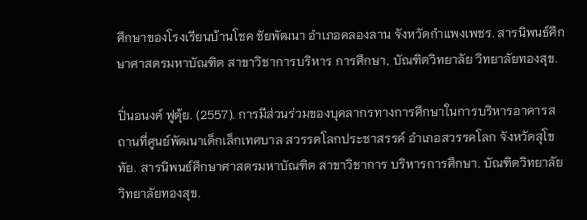ศึกษาของโรงเรียนบ้านโชค ชัยพัฒนา อำเภอคลองลาน จังหวัดกำแพงเพชร. สารนิพนธ์ศึกษาศาสตรมหาบัณฑิต สาขาวิชาการบริหาร การศึกษา, บัณฑิตวิทยาลัย วิทยาลัยทองสุข.

ปิ่นอนงค์ ฟูตุ้ย. (2557). การมีส่วนร่วมของบุคลากรทางการศึกษาในการบริหารอาคารสถานที่ศูนย์พัฒนาเด็กเล็กเทศบาล สวรรคโลกประชาสรรค์ อำเภอสวรรคโลก จังหวัดสุโขทัย. สารนิพนธ์ศึกษาศาสตรมหาบัณฑิต สาขาวิชาการ บริหารการศึกษา. บัณฑิตวิทยาลัย วิทยาลัยทองสุข.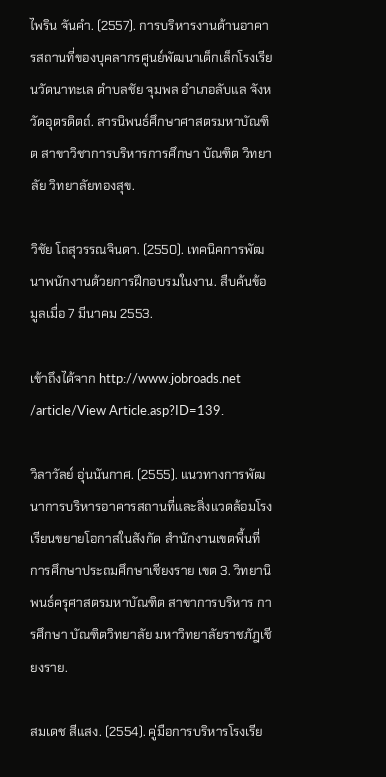ไพริน จันคำ. (2557). การบริหารงานด้านอาคารสถานที่ของบุคลากรศูนย์พัฒนาเด็กเล็กโรงเรียนวัดนาทะเล ตำบลชัย จุมพล อำเภอลับแล จังหวัดอุตรดิตถ์. สารนิพนธ์ศึกษาศาสตรมหาบัณฑิต สาขาวิชาการบริหารการศึกษา บัณฑิต วิทยาลัย วิทยาลัยทองสุข.

วิชัย โถสุวรรณจินดา. (2550). เทคนิคการพัฒนาพนักงานด้วยการฝึกอบรมในงาน. สืบค้นข้อมูลเมื่อ 7 มีนาคม 2553.

เข้าถึงได้จาก http://www.jobroads.net /article/View Article.asp?ID=139.

วิลาวัลย์ อุ่นนันกาศ. (2555). แนวทางการพัฒนาการบริหารอาคารสถานที่และสิ่งแวดล้อมโรงเรียนขยายโอกาสในสังกัด สำนักงานเขตพื้นที่การศึกษาประถมศึกษาเชียงราย เขต 3. วิทยานิพนธ์ครุศาสตรมหาบัณฑิต สาขาการบริหาร การศึกษา บัณฑิตวิทยาลัย มหาวิทยาลัยราชภัฎเชียงราย.

สมเดช สีแสง. (2554). คู่มือการบริหารโรงเรีย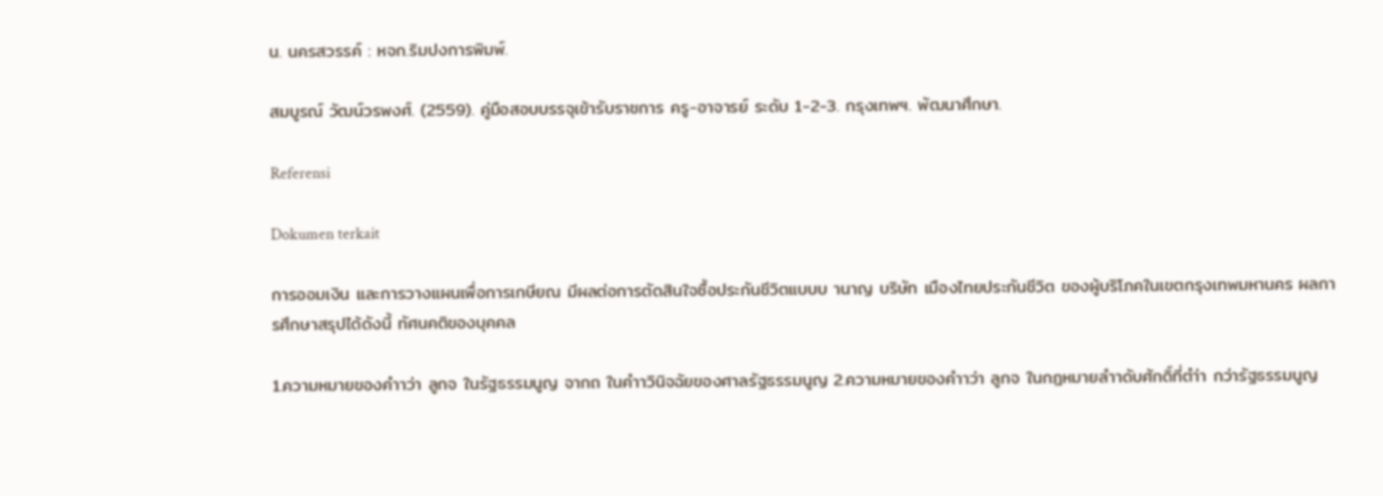น. นครสวรรค์ : หจก.ริมปงการพิมพ์.

สมบูรณ์ วัฒน์วรพงศ์. (2559). คู่มือสอบบรรจุเข้ารับราชการ ครู-อาจารย์ ระดับ 1-2-3. กรุงเทพฯ. พัฒนาศึกษา.

Referensi

Dokumen terkait

การออมเงิน และการวางแผนเพื่อการเกษียณ มีผลต่อการตัดสินใจซื้อประกันชีวิตแบบบ านาญ บริษัท เมืองไทยประกันชีวิต ของผู้บริโภคในเขตกรุงเทพมหานคร ผลการศึกษาสรุปได้ดังนี้ ทัศนคติของบุคคล

1.ความหมายของคำาว่า ลูกจ ในรัฐธรรมนูญ จากถ ในคำาวินิจฉัยของศาลรัฐธรรมนูญ 2.ความหมายของคำาว่า ลูกจ ในกฎหมายลำาดับศักดิ์ที่ตำ่า กว่ารัฐธรรมนูญ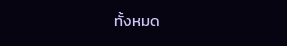ทั้งหมด